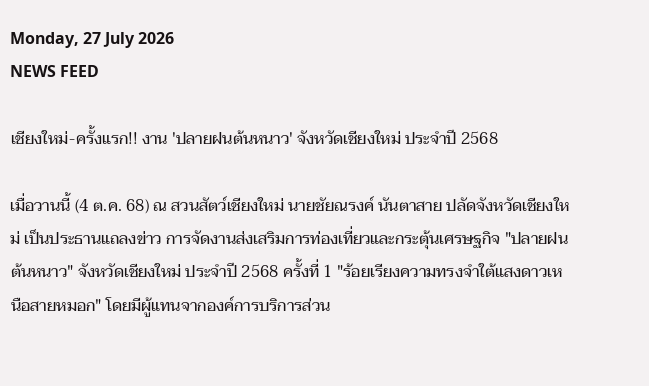Monday, 27 July 2026
NEWS FEED

เชียงใหม่-ครั้งแรก!! งาน 'ปลายฝนต้นหนาว' จังหวัดเชียงใหม่ ประจำปี 2568

เมื่อวานนี้ (4 ต.ค. 68) ณ สวนสัตว์เชียงใหม่ นายชัยณรงค์ นันตาสาย ปลัดจังหวัดเชียงใหม่ เป็นประธานแถลงข่าว การจัดงานส่งเสริมการท่องเที่ยวและกระตุ้นเศรษฐกิจ "ปลายฝนต้นหนาว" จังหวัดเชียงใหม่ ประจำปี 2568 ครั้งที่ 1 "ร้อยเรียงความทรงจำใต้แสงดาวเหนือสายหมอก" โดยมีผู้แทนจากองค์การบริการส่วน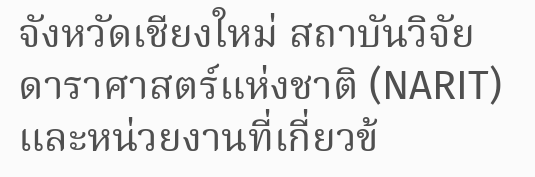จังหวัดเชียงใหม่ สถาบันวิจัยดาราศาสตร์แห่งชาติ (NARIT) และหน่วยงานที่เกี่ยวข้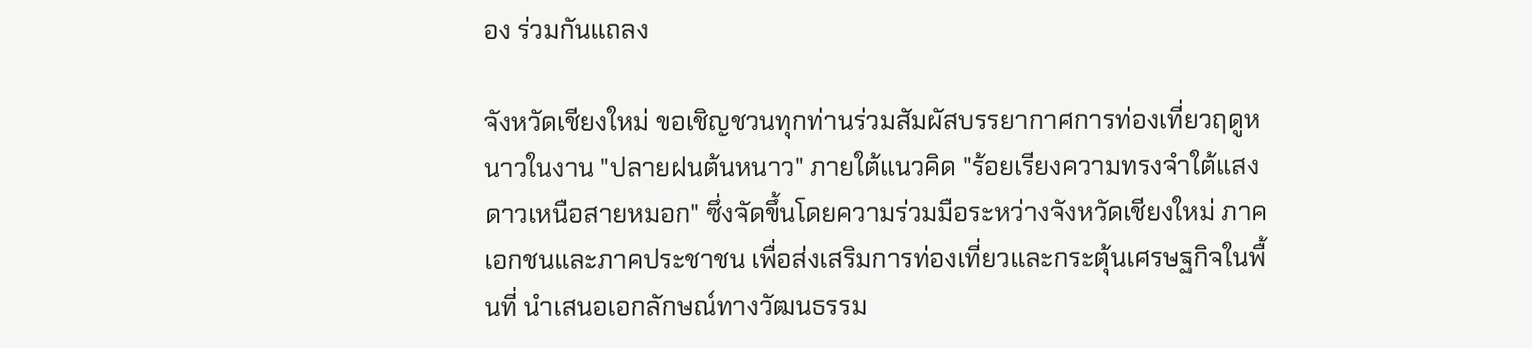อง ร่วมกันแถลง

จังหวัดเชียงใหม่ ขอเชิญชวนทุกท่านร่วมสัมผัสบรรยากาศการท่องเที่ยวฤดูหนาวในงาน "ปลายฝนต้นหนาว" ภายใต้แนวคิด "ร้อยเรียงความทรงจำใต้แสงดาวเหนือสายหมอก" ซึ่งจัดขึ้นโดยความร่วมมือระหว่างจังหวัดเชียงใหม่ ภาคเอกชนและภาคประชาชน เพื่อส่งเสริมการท่องเที่ยวและกระตุ้นเศรษฐกิจในพื้นที่ นำเสนอเอกลักษณ์ทางวัฒนธรรม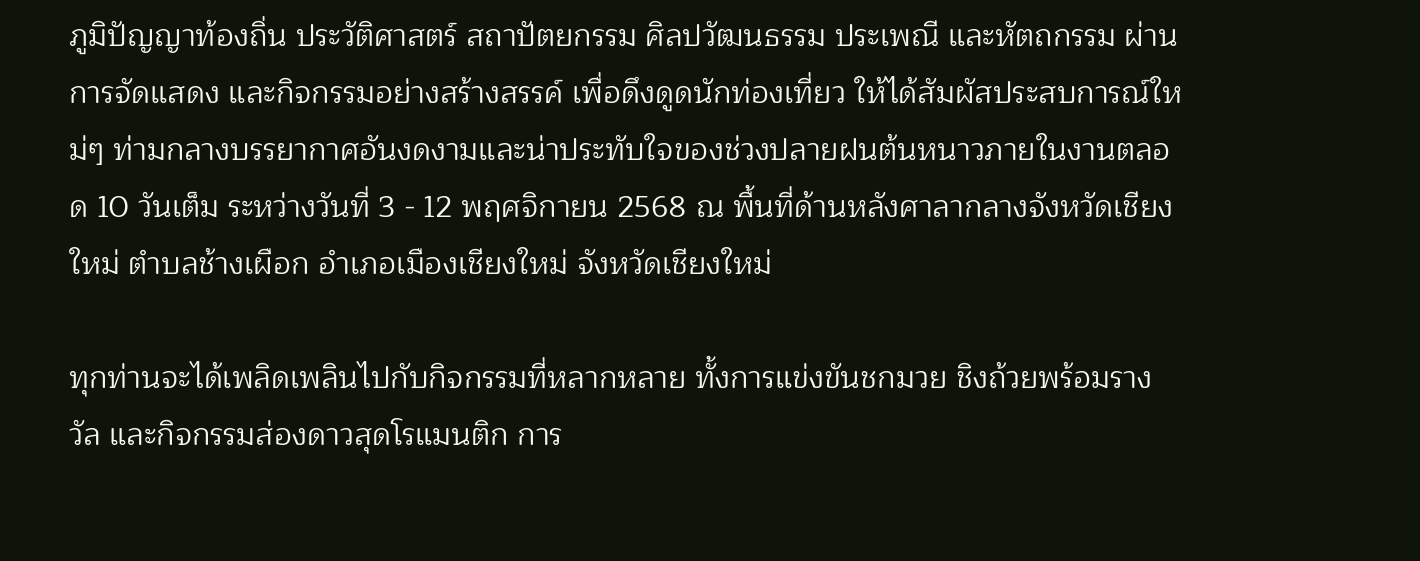ภูมิปัญญาท้องถิ่น ประวัติศาสตร์ สถาปัตยกรรม ศิลปวัฒนธรรม ประเพณี และหัตถกรรม ผ่านการจัดแสดง และกิจกรรมอย่างสร้างสรรค์ เพื่อดึงดูดนักท่องเที่ยว ให้ได้สัมผัสประสบการณ์ใหม่ๆ ท่ามกลางบรรยากาศอันงดงามและน่าประทับใจของช่วงปลายฝนต้นหนาวภายในงานตลอด 10 วันเต็ม ระหว่างวันที่ 3 - 12 พฤศจิกายน 2568 ณ พื้นที่ด้านหลังศาลากลางจังหวัดเชียงใหม่ ตำบลช้างเผือก อำเภอเมืองเชียงใหม่ จังหวัดเชียงใหม่

ทุกท่านจะได้เพลิดเพลินไปกับกิจกรรมที่หลากหลาย ทั้งการแข่งขันชกมวย ชิงถ้วยพร้อมรางวัล และกิจกรรมส่องดาวสุดโรแมนติก การ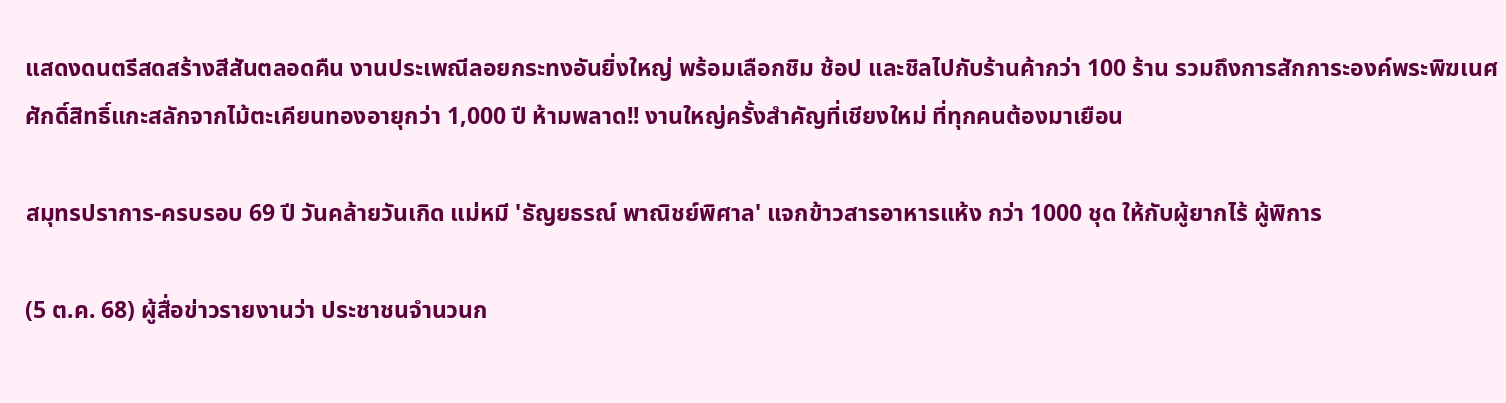แสดงดนตรีสดสร้างสีสันตลอดคืน งานประเพณีลอยกระทงอันยิ่งใหญ่ พร้อมเลือกชิม ช้อป และชิลไปกับร้านค้ากว่า 100 ร้าน รวมถึงการสักการะองค์พระพิฆเนศศักดิ์สิทธิ์แกะสลักจากไม้ตะเคียนทองอายุกว่า 1,000 ปี ห้ามพลาด!! งานใหญ่ครั้งสำคัญที่เชียงใหม่ ที่ทุกคนต้องมาเยือน

สมุทรปราการ-ครบรอบ 69 ปี วันคล้ายวันเกิด แม่หมี 'ธัญยธรณ์ พาณิชย์พิศาล' แจกข้าวสารอาหารแห้ง กว่า 1000 ชุด ให้กับผู้ยากไร้ ผู้พิการ

(5 ต.ค. 68) ผู้สื่อข่าวรายงานว่า ประชาชนจำนวนก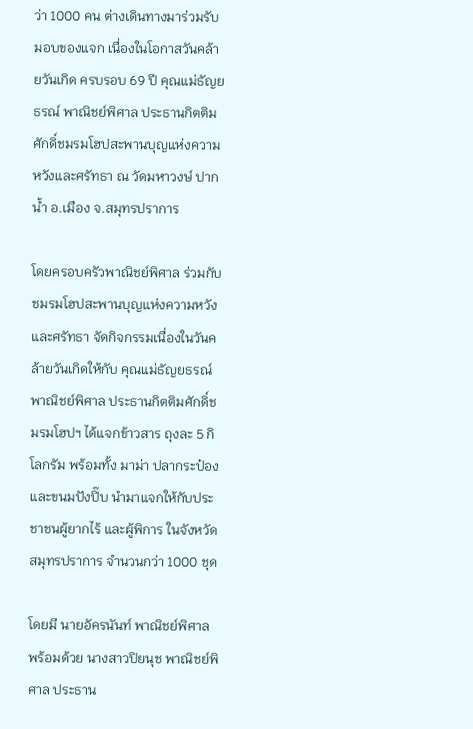ว่า 1000 คน ต่างเดินทางมาร่วมรับมอบของแจก เนื่องในโอกาสวันคล้ายวันเกิด ครบรอบ 69 ปี คุณแม่ธัญยธรณ์ พาณิชย์พิศาล ประธานกิตติมศักดิ์ชมรมโฮปสะพานบุญแห่งความหวังและศรัทธา ณ วัดมหาวงษ์ ปากน้ำ อ.เมือง จ.สมุทรปราการ

โดยครอบครัวพาณิชย์พิศาล ร่วมกับชมรมโฮปสะพานบุญแห่งความหวังและศรัทธา จัดกิจกรรมเนื่องในวันคล้ายวันเกิดให้กับ คุณแม่ธัญยธรณ์ พาณิชย์พิศาล ประธานกิตติมศักดิ์ชมรมโฮปฯ ได้แจกข้าวสาร ถุงละ 5 กิโลกรัม พร้อมทั้ง มาม่า ปลากระป๋อง และขนมปังปิ๊บ นำมาแจกให้กับประชาชนผู้ยากไร้ และผู้พิการ ในจังหวัดสมุทรปราการ จำนวนกว่า 1000 ชุด

โดยมี นายอัครนันท์ พาณิชย์พิศาล พร้อมด้วย นางสาวปิยนุช พาณิชย์พิศาล ประธาน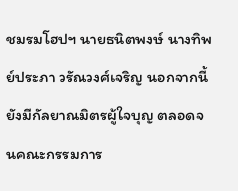ชมรมโฮปฯ นายธนิตพงษ์ นางทิพย์ประภา วรัณวงศ์เจริญ นอกจากนี้ยังมีกัลยาณมิตรผู้ใจบุญ ตลอดจนคณะกรรมการ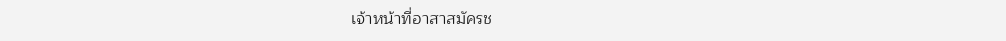เจ้าหน้าที่อาสาสมัครช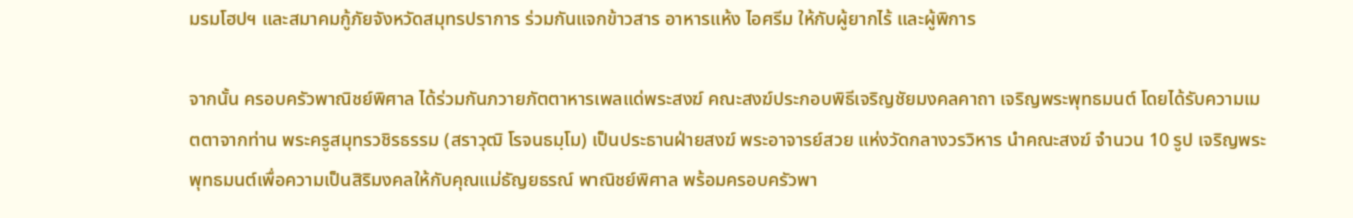มรมโฮปฯ และสมาคมกู้ภัยจังหวัดสมุทรปราการ ร่วมกันแจกข้าวสาร อาหารแห้ง ไอศรีม ให้กับผู้ยากไร้ และผู้พิการ

จากนั้น ครอบครัวพาณิชย์พิศาล ได้ร่วมกันภวายภัตตาหารเพลแด่พระสงฆ์ คณะสงฆ์ประกอบพิธีเจริญชัยมงคลคาถา เจริญพระพุทธมนต์ โดยได้รับความเมตตาจากท่าน พระครูสมุทรวชิรธรรม (สราวุฒิ โรจนธมฺโม) เป็นประธานฝ่ายสงฆ์ พระอาจารย์สวย แห่งวัดกลางวรวิหาร นำคณะสงฆ์ จำนวน 10 รูป เจริญพระพุทธมนต์เพื่อความเป็นสิริมงคลให้กับคุณแม่ธัญยธรณ์ พาณิชย์พิศาล พร้อมครอบครัวพา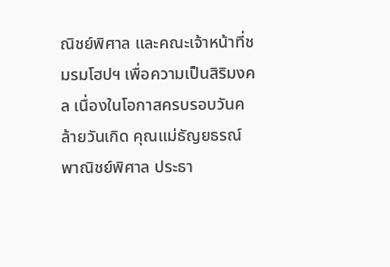ณิชย์พิศาล และคณะเจ้าหน้าที่ชมรมโฮปฯ เพื่อความเป็นสิริมงคล เนื่องในโอกาสครบรอบวันคล้ายวันเกิด คุณแม่ธัญยธรณ์ พาณิชย์พิศาล ประธา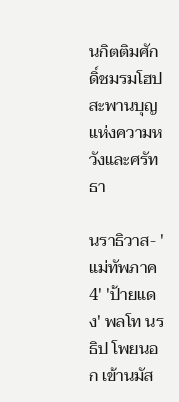นกิตติมศักดิ์ชมรมโฮปสะพานบุญแห่งความหวังและศรัทธา

นราธิวาส- 'แม่ทัพภาค 4' 'ป้ายแดง' พลโท นรธิป โพยนอก เข้านมัส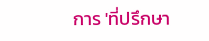การ 'ที่ปรึกษา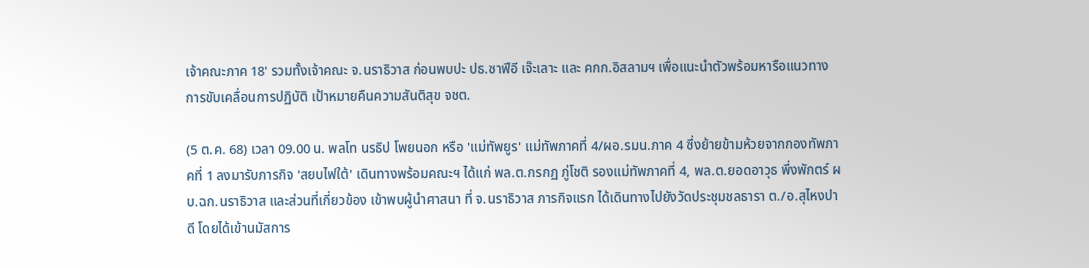เจ้าคณะภาค 18' รวมทั้งเจ้าคณะ จ.นราธิวาส ก่อนพบปะ ปธ.ซาฟีอี เจ๊ะเลาะ และ คกก.อิสลามฯ เพื่อแนะนำตัวพร้อมหารือแนวทางการขับเคลื่อนการปฏิบัติ เป้าหมายคืนความสันติสุข จชต.

(5 ต.ค. 68) เวลา 09.00 น. พลโท นรธิป โพยนอก หรือ 'แม่ทัพยูร' แม่ทัพภาคที่ 4/ผอ.รมน.ภาค 4 ซึ่งย้ายข้ามห้วยจากกองทัพภาคที่ 1 ลงมารับภารกิจ 'สยบไฟใต้' เดินทางพร้อมคณะฯ ได้แก่ พล.ต.กรกฏ ภู่โชติ รองแม่ทัพภาคที่ 4, พล.ต.ยอดอาวุธ พึ่งพักตร์ ผบ.ฉก.นราธิวาส และส่วนที่เกี่ยวข้อง เข้าพบผู้นำศาสนา ที่ จ.นราธิวาส ภารกิจแรก ได้เดินทางไปยังวัดประชุมชลธารา ต./อ.สุไหงปาดี โดยได้เข้านมัสการ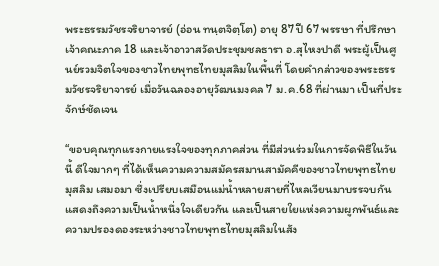พระธรรมวัชรจริยาจารย์ (อ่อน ทนฺตจิตฺโต) อายุ 87 ปี 67 พรรษา ที่ปรึกษาเจ้าคณะภาค 18 และเจ้าอาวาสวัดประชุมชลธารา อ.สุไหงปาดี พระผู้เป็นศูนย์รวมจิตใจของชาวไทยพุทธไทยมุสลิมในพื้นที่ โดยคำกล่าวของพระธรรมวัชรจริยาจารย์ เมื่อวันฉลองอายุวัฒนมงคล 7 ม.ค.68 ที่ผ่านมา เป็นที่ประจักษ์ชัดเจน

“ขอบคุณทุกแรงกายแรงใจของทุกภาคส่วน ที่มีส่วนร่วมในการจัดพิธีในวันนี้ ดีใจมากๆ ที่ได้เห็นความความสมัครสมานสามัคคีของชาวไทยพุทธไทยมุสลิม เสมอมา ซึ่งเปรียบเสมือนแม่น้ำหลายสายที่ไหลเวียนมาบรรจบกัน แสดงถึงความเป็นน้ำหนึ่งใจเดียวกัน และเป็นสายใยแห่งความผูกพันธ์และความปรองดองระหว่างชาวไทยพุทธไทยมุสลิมในสัง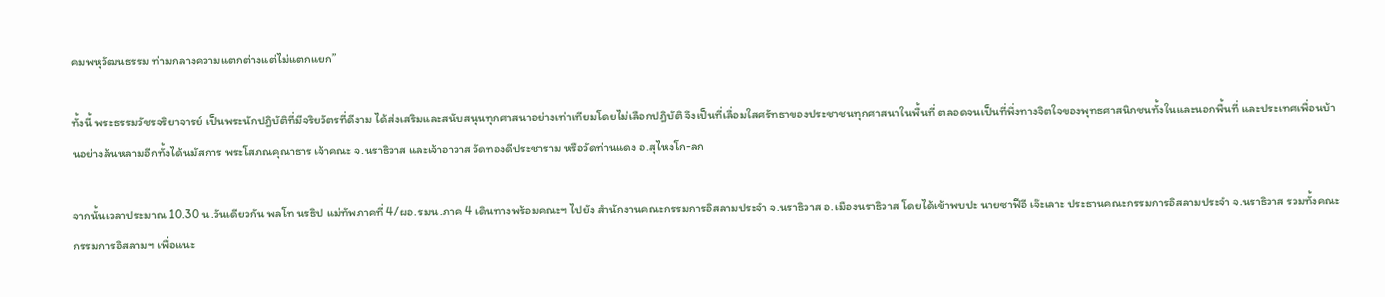คมพหุวัฒนธรรม ท่ามกลางความแตกต่างแต่ไม่แตกแยก”

ทั้งนี้ พระธรรมวัชรจริยาจารย์ เป็นพระนักปฎิบัติที่มีจริยวัตรที่ดีงาม ได้ส่งเสริมและสนับสนุนทุกศาสนาอย่างเท่าเทียมโดยไม่เลือกปฎิบัติ จึงเป็นที่เลื่อมใสศรัทธาของประชาชนทุกศาสนาในพื้นที่ ตลอดจนเป็นที่พึ่งทางจิตใจของพุทธศาสนิกชนทั้งในและนอกพื้นที่ และประเทศเพื่อนบ้านอย่างล้นหลามอีกทั้งได้นมัสการ พระโสภณคุณาธาร เจ้าคณะ จ.นราธิวาส และเจ้าอาวาส วัดทองดีประชาราม หรือวัดท่านแดง อ.สุไหงโก-ลก

จากนั้นเวลาประมาณ 10.30 น.วันเดียวกัน พลโท นรธิป แม่ทัพภาคที่ 4/ผอ.รมน.ภาค 4 เดินทางพร้อมคณะฯ ไปยัง สำนักงานคณะกรรมการอิสลามประจำ จ.นราธิวาส อ.เมืองนราธิวาส โดยได้เข้าพบปะ นายซาฟีอี เจ๊ะเลาะ ประธานคณะกรรมการอิสลามประจำ จ.นราธิวาส รวมทั้งคณะกรรมการอิสลามฯ เพื่อแนะ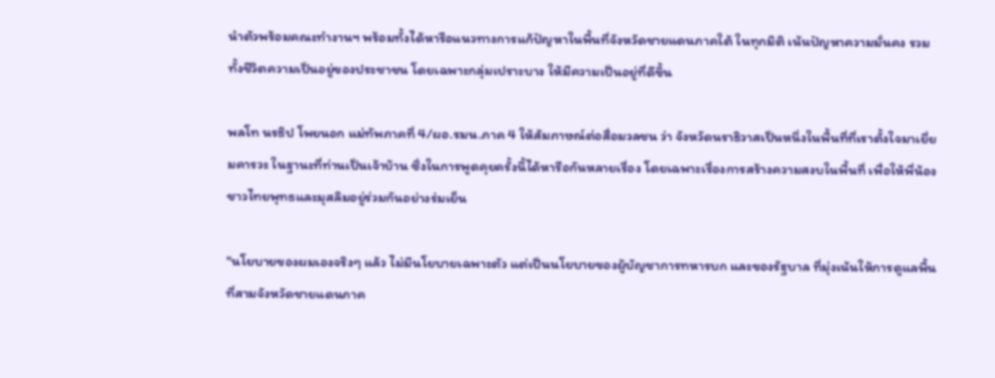นำตัวพร้อมคณะทำงานฯ พร้อมทั้งได้หารือแนวทางการแก้ปัญหาในพื้นที่จังหวัดชายแดนภาคใต้ ในทุกมิติ เน้นปัญหาความมั่นคง รวมทั้งชีวิตความเป็นอยู่ของประชาชน โดยเฉพาะกลุ่มเปราะบาง ให้มีความเป็นอยู่ที่ดีขึ้น

พลโท นรธิป โพยนอก แม่ทัพภาคที่ 4/ผอ.รมน.ภาค 4 ให้สัมภาษณ์ต่อสื่อมวลชน ว่า จังหวัดนราธิวาสเป็นหนึ่งในพื้นที่ที่เราตั้งใจมาเยี่ยมคารวะ ในฐานะที่ท่านเป็นเจ้าบ้าน ซึ่งในการพูดคุยครั้งนี้ได้หารือกันหลายเรื่อง โดยเฉพาะเรื่องการสร้างความสงบในพื้นที่ เพื่อให้พี่น้องชาวไทยพุทธและมุสลิมอยู่ร่วมกันอย่างร่มเย็น

"นโยบายของผมเองจริงๆ แล้ว ไม่มีนโยบายเฉพาะตัว แต่เป็นนโยบายของผู้บัญชาการทหารบก และของรัฐบาล ที่มุ่งเน้นให้การดูแลพื้นที่สามจังหวัดชายแดนภาค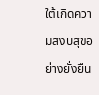ใต้เกิดความสงบสุขอย่างยั่งยืน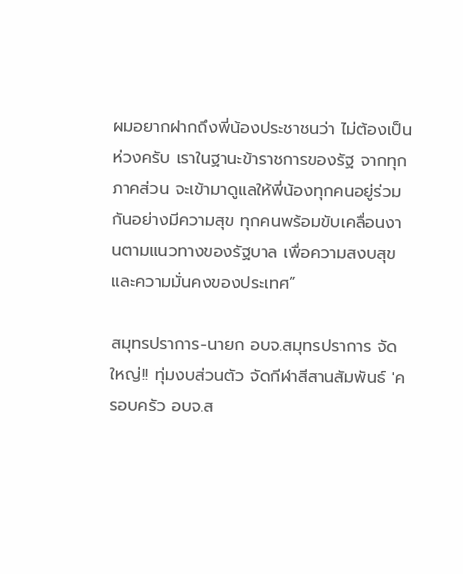ผมอยากฝากถึงพี่น้องประชาชนว่า ไม่ต้องเป็นห่วงครับ เราในฐานะข้าราชการของรัฐ จากทุกภาคส่วน จะเข้ามาดูแลให้พี่น้องทุกคนอยู่ร่วมกันอย่างมีความสุข ทุกคนพร้อมขับเคลื่อนงานตามแนวทางของรัฐบาล เพื่อความสงบสุขและความมั่นคงของประเทศ”

สมุทรปราการ-นายก อบจ.สมุทรปราการ จัดใหญ่!! ทุ่มงบส่วนตัว จัดกีฬาสีสานสัมพันธ์ 'ครอบครัว อบจ.ส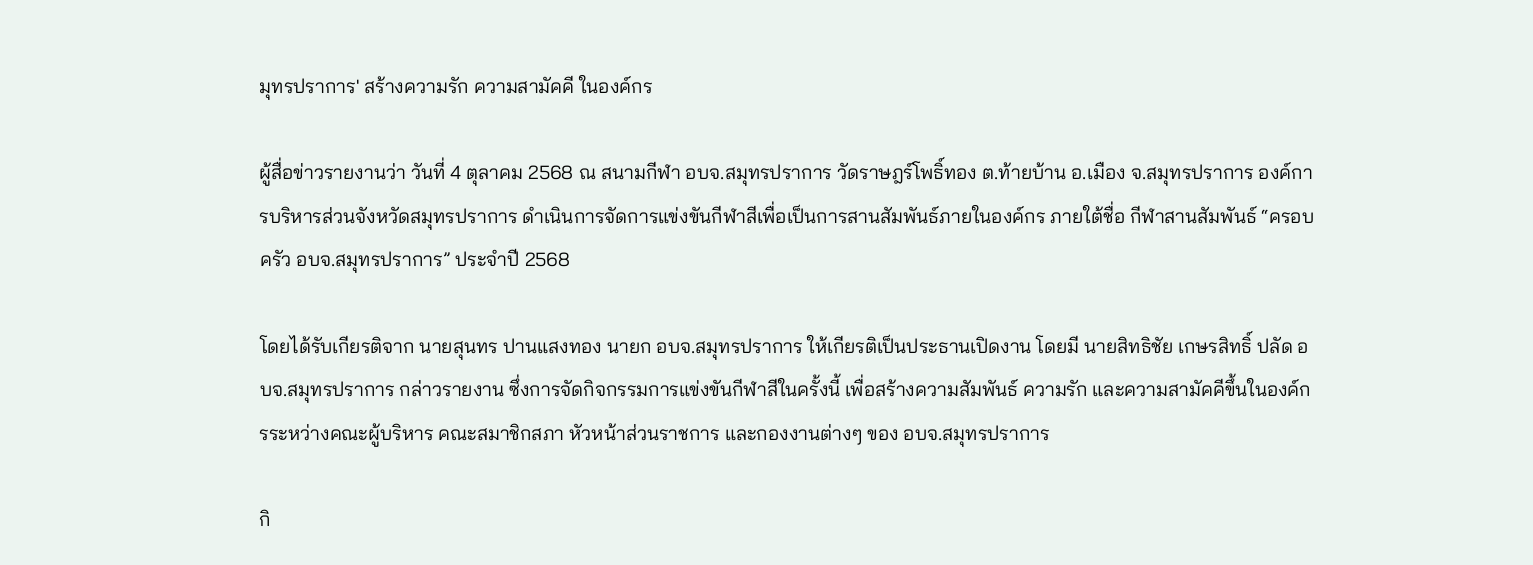มุทรปราการ' สร้างความรัก ความสามัคคี ในองค์กร

ผู้สื่อข่าวรายงานว่า วันที่ 4 ตุลาคม 2568 ณ สนามกีฬา อบจ.สมุทรปราการ วัดราษฎร์โพธิ์ทอง ต.ท้ายบ้าน อ.เมือง จ.สมุทรปราการ องค์การบริหารส่วนจังหวัดสมุทรปราการ ดำเนินการจัดการแข่งขันกีฬาสีเพื่อเป็นการสานสัมพันธ์ภายในองค์กร ภายใต้ชื่อ กีฬาสานสัมพันธ์ “ครอบครัว อบจ.สมุทรปราการ” ประจำปี 2568

โดยได้รับเกียรติจาก นายสุนทร ปานแสงทอง นายก อบจ.สมุทรปราการ ให้เกียรติเป็นประธานเปิดงาน โดยมี นายสิทธิชัย เกษรสิทธิ์ ปลัด อบจ.สมุทรปราการ กล่าวรายงาน ซึ่งการจัดกิจกรรมการแข่งขันกีฬาสีในครั้งนี้ เพื่อสร้างความสัมพันธ์ ความรัก และความสามัคคีขึ้นในองค์กรระหว่างคณะผู้บริหาร คณะสมาชิกสภา หัวหน้าส่วนราชการ และกองงานต่างๆ ของ อบจ.สมุทรปราการ

กิ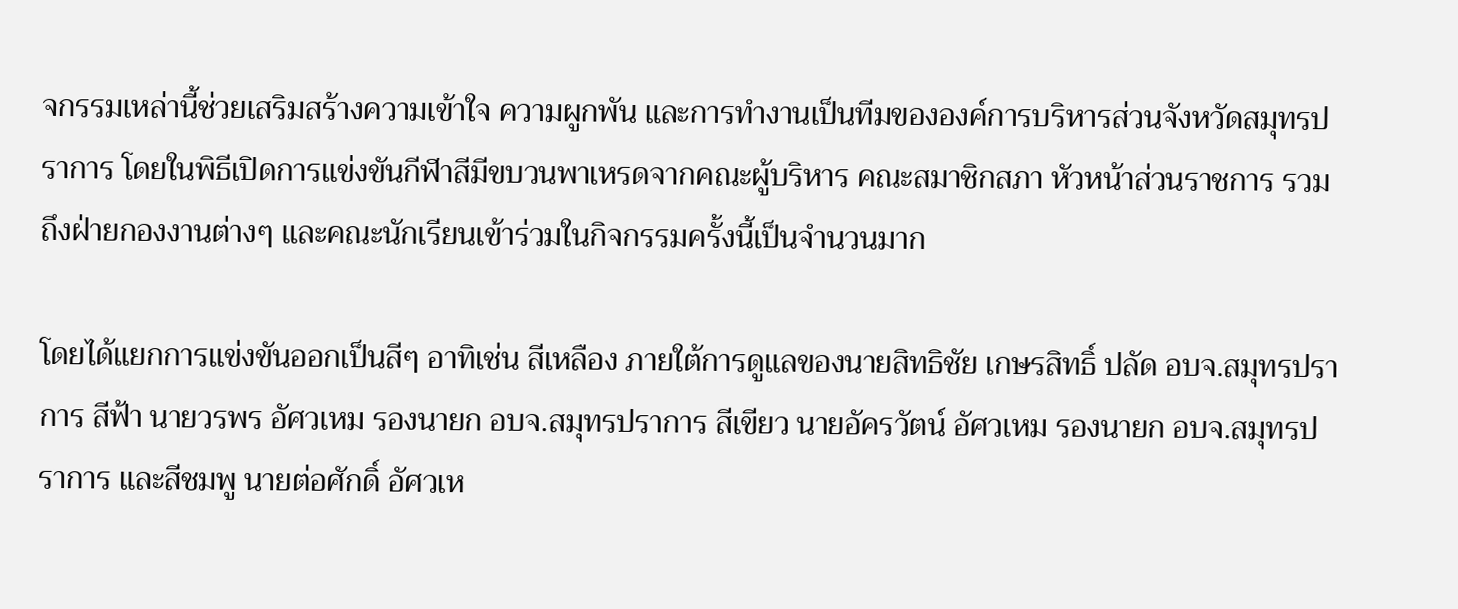จกรรมเหล่านี้ช่วยเสริมสร้างความเข้าใจ ความผูกพัน และการทำงานเป็นทีมขององค์การบริหารส่วนจังหวัดสมุทรปราการ โดยในพิธีเปิดการแข่งขันกีฬาสีมีขบวนพาเหรดจากคณะผู้บริหาร คณะสมาชิกสภา หัวหน้าส่วนราชการ รวมถึงฝ่ายกองงานต่างๆ และคณะนักเรียนเข้าร่วมในกิจกรรมครั้งนี้เป็นจำนวนมาก

โดยได้แยกการแข่งขันออกเป็นสีๆ อาทิเช่น สีเหลือง ภายใต้การดูแลของนายสิทธิชัย เกษรสิทธิ์ ปลัด อบจ.สมุทรปราการ สีฟ้า นายวรพร อัศวเหม รองนายก อบจ.สมุทรปราการ สีเขียว นายอัครวัตน์ อัศวเหม รองนายก อบจ.สมุทรปราการ และสีชมพู นายต่อศักดิ์ อัศวเห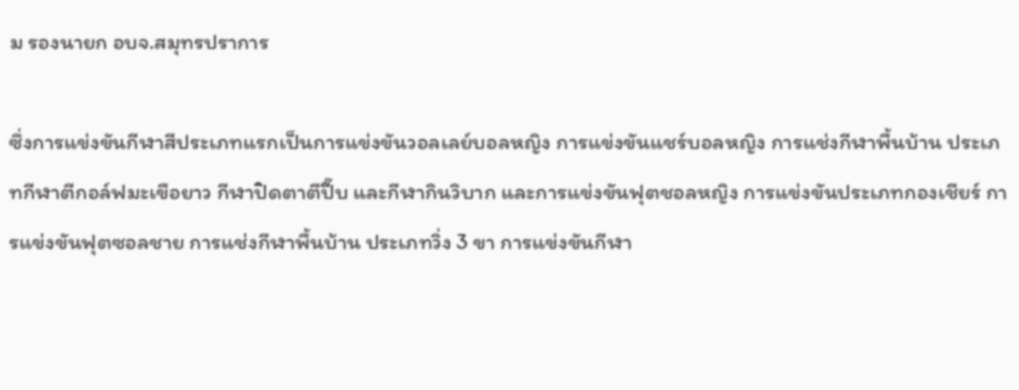ม รองนายก อบจ.สมุทรปราการ

ซึ่งการแข่งขันกีฬาสีประเภทแรกเป็นการแข่งขันวอลเลย์บอลหญิง การแข่งขันแชร์บอลหญิง การแช่งกีฬาพื้นบ้าน ประเภทกีฬาตีกอล์ฟมะเขือยาว กีฬาปิดตาตีปี๊บ และกีฬากินวิบาก และการแข่งขันฟุตชอลหญิง การแข่งขันประเภทกองเชียร์ การแข่งขันฟุตซอลชาย การแช่งกีฬาพื้นบ้าน ประเภทวิ่ง 3 ขา การแข่งขันกีฬา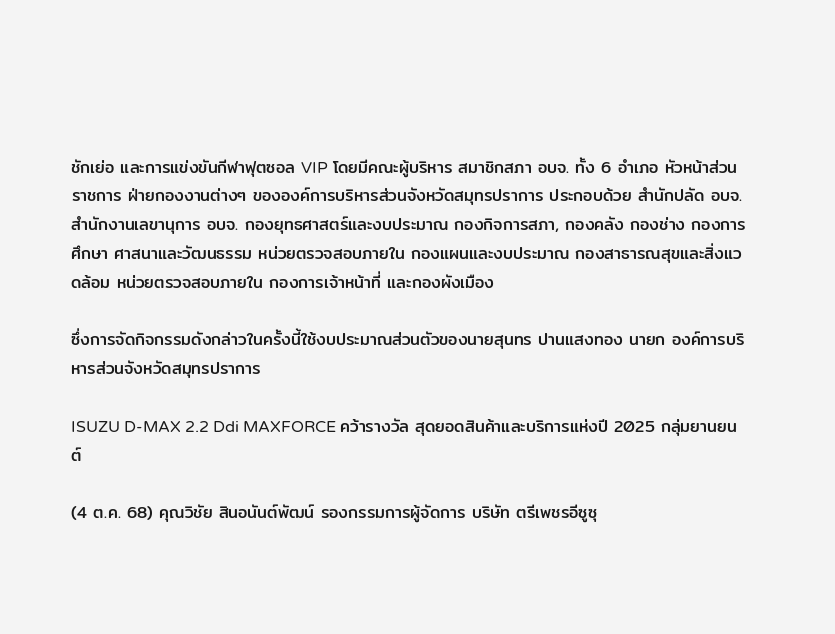ชักเย่อ และการแข่งขันกีฬาฟุตซอล VIP โดยมีคณะผู้บริหาร สมาชิกสภา อบจ. ทั้ง 6 อำเภอ หัวหน้าส่วนราชการ ฝ่ายกองงานต่างๆ ขององค์การบริหารส่วนจังหวัดสมุทรปราการ ประกอบด้วย สำนักปลัด อบจ.สำนักงานเลขานุการ อบจ. กองยุทธศาสตร์และงบประมาณ กองกิจการสภา, กองคลัง กองช่าง กองการศึกษา ศาสนาและวัฒนธรรม หน่วยตรวจสอบภายใน กองแผนและงบประมาณ กองสาธารณสุขและสิ่งแวดล้อม หน่วยตรวจสอบภายใน กองการเจ้าหน้าที่ และกองผังเมือง

ซึ่งการจัดกิจกรรมดังกล่าวในครั้งนี้ใช้งบประมาณส่วนตัวของนายสุนทร ปานแสงทอง นายก องค์การบริหารส่วนจังหวัดสมุทรปราการ

ISUZU D-MAX 2.2 Ddi MAXFORCE คว้ารางวัล สุดยอดสินค้าและบริการแห่งปี 2025 กลุ่มยานยนต์

(4 ต.ค. 68) คุณวิชัย สินอนันต์พัฒน์ รองกรรมการผู้จัดการ บริษัท ตรีเพชรอีซูซุ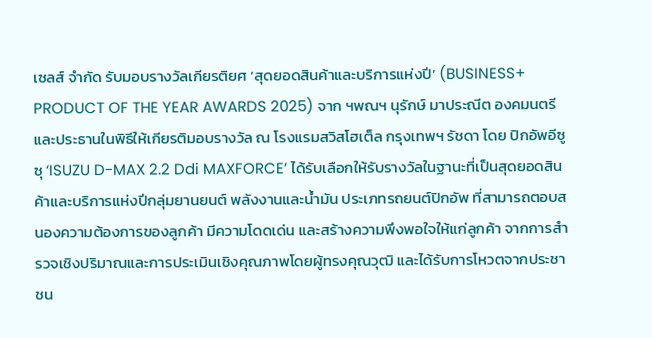เซลส์ จำกัด รับมอบรางวัลเกียรติยศ ‘สุดยอดสินค้าและบริการแห่งปี’ (BUSINESS+ PRODUCT OF THE YEAR AWARDS 2025) จาก ฯพณฯ นุรักษ์ มาประณีต องคมนตรีและประธานในพิธีให้เกียรติมอบรางวัล ณ โรงแรมสวิสโฮเต็ล กรุงเทพฯ รัชดา โดย ปิกอัพอีซูซุ ‘ISUZU D-MAX 2.2 Ddi MAXFORCE’ ได้รับเลือกให้รับรางวัลในฐานะที่เป็นสุดยอดสินค้าและบริการแห่งปีกลุ่มยานยนต์ พลังงานและน้ำมัน ประเภทรถยนต์ปิกอัพ ที่สามารถตอบสนองความต้องการของลูกค้า มีความโดดเด่น และสร้างความพึงพอใจให้แก่ลูกค้า จากการสำรวจเชิงปริมาณและการประเมินเชิงคุณภาพโดยผู้ทรงคุณวุฒิ และได้รับการโหวตจากประชาชน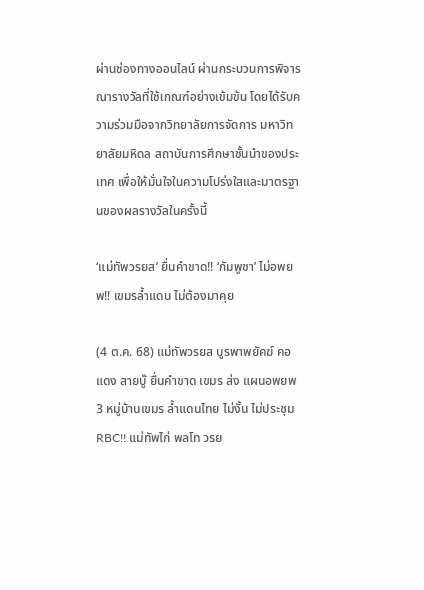ผ่านช่องทางออนไลน์ ผ่านกระบวนการพิจารณารางวัลที่ใช้เกณฑ์อย่างเข้มข้น โดยได้รับความร่วมมือจากวิทยาลัยการจัดการ มหาวิทยาลัยมหิดล สถาบันการศึกษาชั้นนำของประเทศ เพื่อให้มั่นใจในความโปร่งใสและมาตรฐานของผลรางวัลในครั้งนี้

‘แม่ทัพวรยส’ ยื่นคำขาด!! ‘กัมพูชา’ ไม่อพยพ!! เขมรล้ำแดน ไม่ต้องมาคุย

(4 ต.ค. 68) แม่ทัพวรยส บูรพาพยัคฆ์ คอแดง สายบู๊ ยื่นคำขาด เขมร ส่ง แผนอพยพ 3 หมู่บ้านเขมร ล้ำแดนไทย ไม่งั้น ไม่ประชุม RBC!! แม่ทัพไก่ พลโท วรย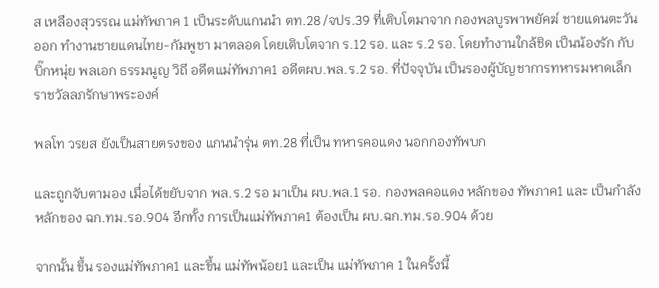ส เหลืองสุวรรณ แม่ทัพภาค 1 เป็นระดับแกนนำ ตท.28 /จปร.39 ที่เติบโตมาจาก กองพลบูรพาพยัคฆ์ ชายแดนตะวันออก ทำงานชายแดนไทย-กัมพูชา มาตลอด โดยเติบโตจาก ร.12 รอ. และ ร.2 รอ. โดยทำงานใกล้ชิด เป็นน้องรัก กับ บิ๊กหนุ่ย พลเอก ธรรมนูญ วิถี อดีตแม่ทัพภาค1 อดีตผบ.พล.ร.2 รอ. ที่ปัจจุบัน เป็นรองผู้บัญชาการทหารมหาดเล็กราชวัลลภรักษาพระองค์

พลโท วรยส ยังเป็นสายตรงของ แกนนำรุ่น ตท.28 ที่เป็น ทหารคอแดง นอกกองทัพบก

และถูกจับตามอง เมื่อได้ขยับจาก พล.ร.2 รอ มาเป็น ผบ.พล.1 รอ. กองพลคอแดง หลักของ ทัพภาค1 และ เป็นกำลังหลักของ ฉก.ทม.รอ.904 อีกทั้ง การเป็นแม่ทัพภาค1 ต้องเป็น ผบ.ฉก.ทม.รอ.904 ด้วย

จากนั้น ขึ้น รองแม่ทัพภาค1 และขึ้น แม่ทัพน้อย1 และเป็น แม่ทัพภาค 1 ในครั้งนี้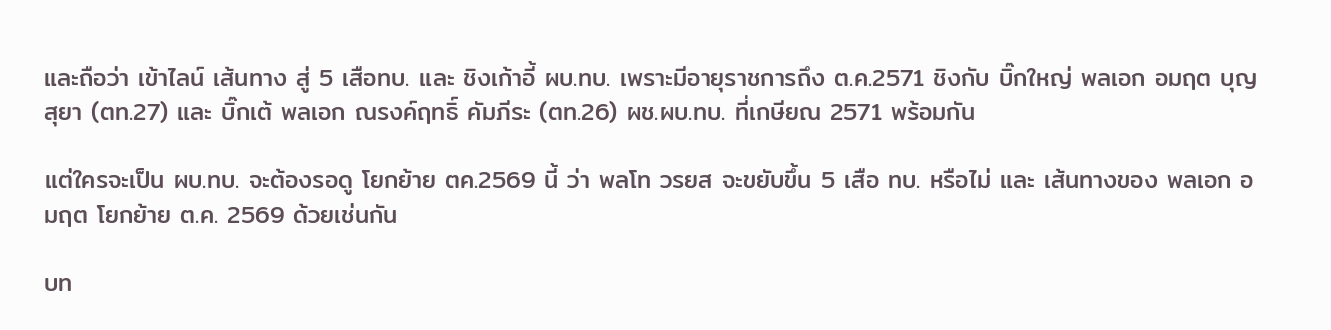และถือว่า เข้าไลน์ เส้นทาง สู่ 5 เสือทบ. และ ชิงเก้าอี้ ผบ.ทบ. เพราะมีอายุราชการถึง ต.ค.2571 ชิงกับ บิ๊กใหญ่ พลเอก อมฤต บุญสุยา (ตท.27) และ บิ๊กเต้ พลเอก ณรงค์ฤทธิ์ คัมภีระ (ตท.26) ผช.ผบ.ทบ. ที่เกษียณ 2571 พร้อมกัน

แต่ใครจะเป็น ผบ.ทบ. จะต้องรอดู โยกย้าย ตค.2569 นี้ ว่า พลโท วรยส จะขยับขึ้น 5 เสือ ทบ. หรือไม่ และ เส้นทางของ พลเอก อมฤต โยกย้าย ต.ค. 2569 ด้วยเช่นกัน

บท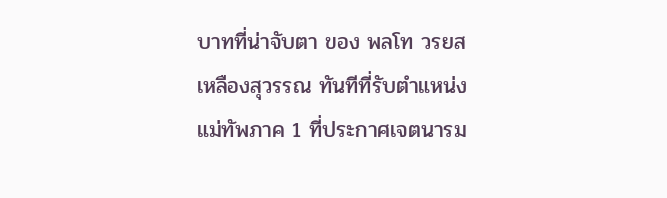บาทที่น่าจับตา ของ พลโท วรยส เหลืองสุวรรณ ทันทีที่รับตำแหน่ง แม่ทัพภาค 1 ที่ประกาศเจตนารม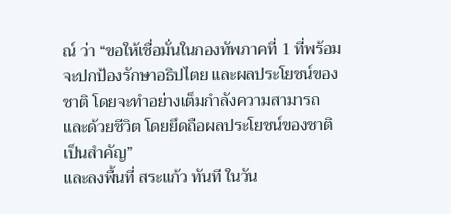ณ์ ว่า “ขอให้เชื่อมั่นในกองทัพภาคที่ 1 ที่พร้อมจะปกป้องรักษาอธิปไตย และผลประโยชน์ของชาติ โดยจะทำอย่างเต็มกำลังความสามารถ และด้วยชีวิต โดยยึดถือผลประโยชน์ของชาติเป็นสำคัญ”
และลงพื้นที่ สระแก้ว ทันที ในวัน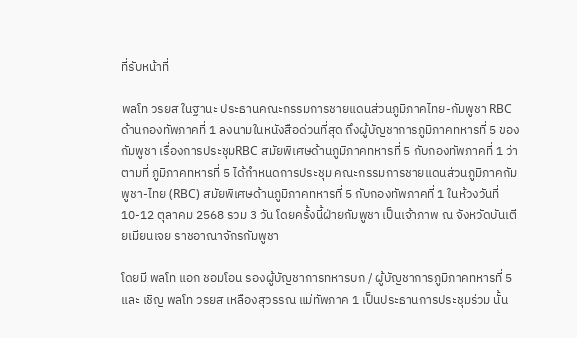ที่รับหน้าที่

พลโท วรยส ในฐานะ ประธานคณะกรรมการชายแดนส่วนภูมิภาคไทย-กัมพูชา RBC ด้านกองทัพภาคที่ 1 ลงนามในหนังสือด่วนที่สุด ถึงผู้บัญชาการภูมิภาคทหารที่ 5 ของกัมพูชา เรื่องการประชุมRBC สมัยพิเศษด้านภูมิภาคทหารที่ 5 กับกองทัพภาคที่ 1 ว่า ตามที่ ภูมิภาคทหารที่ 5 ได้กำหนดการประชุม คณะกรรมการชายแดนส่วนภูมิภาคกัมพูชา-ไทย (RBC) สมัยพิเศษด้านภูมิภาคทหารที่ 5 กับกองทัพภาคที่ 1 ในห้วงวันที่ 10-12 ตุลาคม 2568 รวม 3 วัน โดยครั้งนี้ฝ่ายกัมพูชา เป็นเจ้าภาพ ณ จังหวัดบันเตียเมียนเจย ราชอาณาจักรกัมพูชา

โดยมี พลโท แอก ชอมโอน รองผู้บัญชาการทหารบก / ผู้บัญชาการภูมิภาคทหารที่ 5 และ เชิญ พลโท วรยส เหลืองสุวรรณ แม่ทัพภาค 1 เป็นประธานการประชุมร่วม นั้น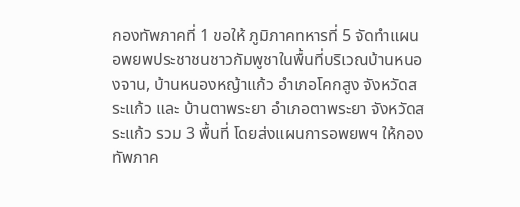กองทัพภาคที่ 1 ขอให้ ภูมิภาคทหารที่ 5 จัดทำแผนอพยพประชาชนชาวกัมพูชาในพื้นที่บริเวณบ้านหนองจาน, บ้านหนองหญ้าแก้ว อำเภอโคกสูง จังหวัดสระแก้ว และ บ้านตาพระยา อำเภอตาพระยา จังหวัดสระแก้ว รวม 3 พื้นที่ โดยส่งแผนการอพยพฯ ให้กองทัพภาค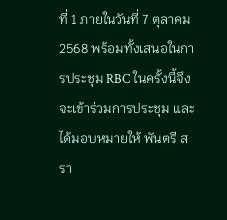ที่ 1 ภายในวันที่ 7 ตุลาคม 2568 พร้อมทั้งเสนอในการประชุม RBC ในครั้งนี้จึงจะเข้าร่วมการประชุม และ ได้มอบหมายให้ พันตรี สรา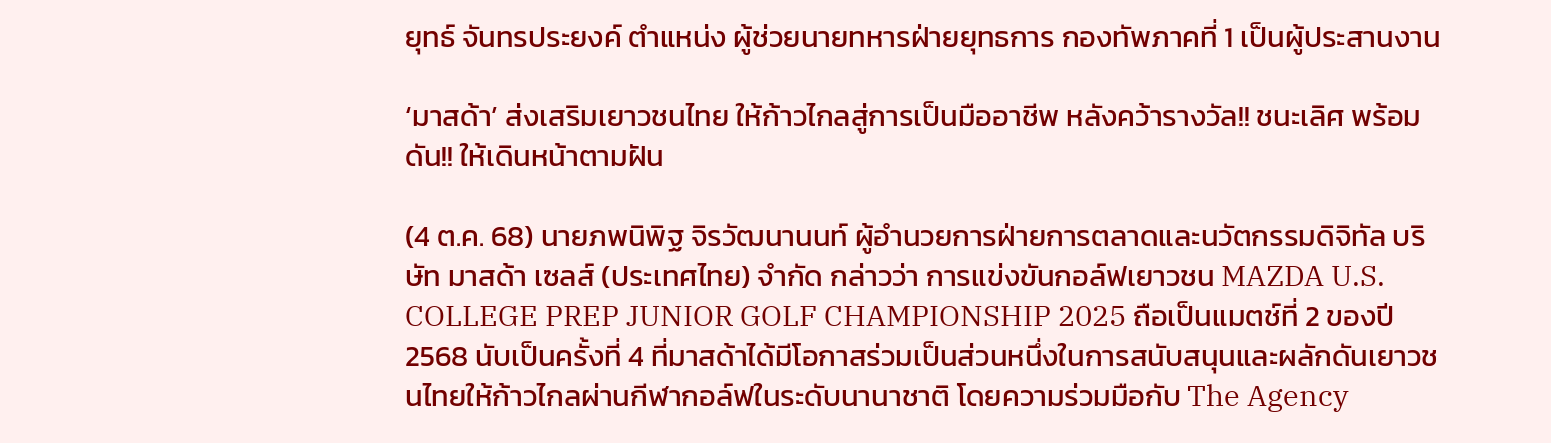ยุทธ์ จันทรประยงค์ ตำแหน่ง ผู้ช่วยนายทหารฝ่ายยุทธการ กองทัพภาคที่ 1 เป็นผู้ประสานงาน

‘มาสด้า’ ส่งเสริมเยาวชนไทย ให้ก้าวไกลสู่การเป็นมืออาชีพ หลังคว้ารางวัล!! ชนะเลิศ พร้อมดัน!! ให้เดินหน้าตามฝัน

(4 ต.ค. 68) นายภพนิพิฐ จิรวัฒนานนท์ ผู้อำนวยการฝ่ายการตลาดและนวัตกรรมดิจิทัล บริษัท มาสด้า เซลส์ (ประเทศไทย) จำกัด กล่าวว่า การแข่งขันกอล์ฟเยาวชน MAZDA U.S. COLLEGE PREP JUNIOR GOLF CHAMPIONSHIP 2025 ถือเป็นแมตช์ที่ 2 ของปี 2568 นับเป็นครั้งที่ 4 ที่มาสด้าได้มีโอกาสร่วมเป็นส่วนหนึ่งในการสนับสนุนและผลักดันเยาวชนไทยให้ก้าวไกลผ่านกีฬากอล์ฟในระดับนานาชาติ โดยความร่วมมือกับ The Agency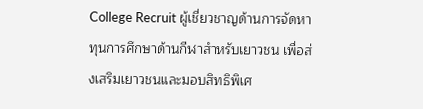College Recruit ผู้เชี่ยวชาญด้านการจัดหาทุนการศึกษาด้านกีฬาสำหรับเยาวชน เพื่อส่งเสริมเยาวชนและมอบสิทธิพิเศ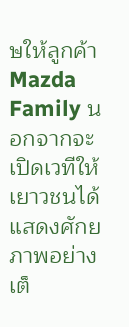ษให้ลูกค้า Mazda Family นอกจากจะเปิดเวทีให้เยาวชนได้แสดงศักยภาพอย่างเต็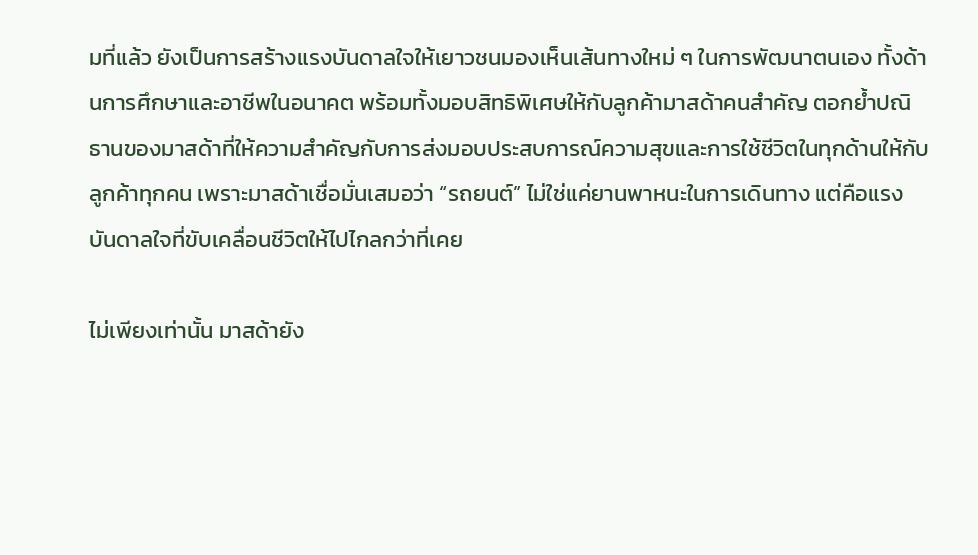มที่แล้ว ยังเป็นการสร้างแรงบันดาลใจให้เยาวชนมองเห็นเส้นทางใหม่ ๆ ในการพัฒนาตนเอง ทั้งด้านการศึกษาและอาชีพในอนาคต พร้อมทั้งมอบสิทธิพิเศษให้กับลูกค้ามาสด้าคนสำคัญ ตอกย้ำปณิธานของมาสด้าที่ให้ความสำคัญกับการส่งมอบประสบการณ์ความสุขและการใช้ชีวิตในทุกด้านให้กับลูกค้าทุกคน เพราะมาสด้าเชื่อมั่นเสมอว่า “รถยนต์” ไม่ใช่แค่ยานพาหนะในการเดินทาง แต่คือแรงบันดาลใจที่ขับเคลื่อนชีวิตให้ไปไกลกว่าที่เคย

ไม่เพียงเท่านั้น มาสด้ายัง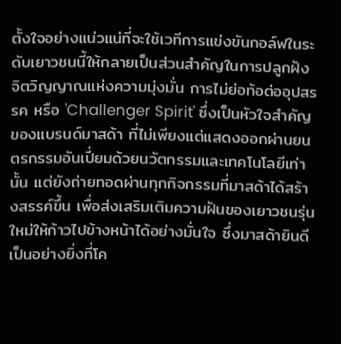ตั้งใจอย่างแน่วแน่ที่จะใช้เวทีการแข่งขันกอล์ฟในระดับเยาวชนนี้ให้กลายเป็นส่วนสำคัญในการปลูกฝัง จิตวิญญาณแห่งความมุ่งมั่น การไม่ย่อท้อต่ออุปสรรค หรือ 'Challenger Spirit' ซึ่งเป็นหัวใจสำคัญของแบรนด์มาสด้า ที่ไม่เพียงแต่แสดงออกผ่านยนตรกรรมอันเปี่ยมด้วยนวัตกรรมและเทคโนโลยีเท่านั้น แต่ยังถ่ายทอดผ่านทุกกิจกรรมที่มาสด้าได้สร้างสรรค์ขึ้น เพื่อส่งเสริมเติมความฝันของเยาวชนรุ่นใหม่ให้ก้าวไปข้างหน้าได้อย่างมั่นใจ ซึ่งมาสด้ายินดีเป็นอย่างยิ่งที่โค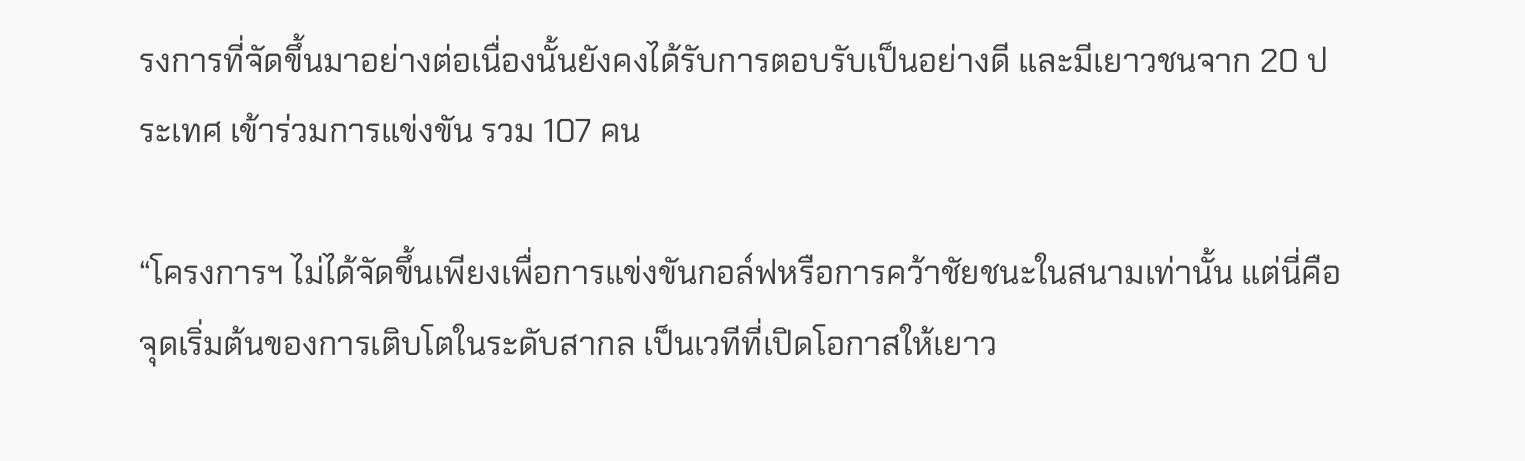รงการที่จัดขึ้นมาอย่างต่อเนื่องนั้นยังคงได้รับการตอบรับเป็นอย่างดี และมีเยาวชนจาก 20 ประเทศ เข้าร่วมการแข่งขัน รวม 107 คน

“โครงการฯ ไม่ได้จัดขึ้นเพียงเพื่อการแข่งขันกอล์ฟหรือการคว้าชัยชนะในสนามเท่านั้น แต่นี่คือจุดเริ่มต้นของการเติบโตในระดับสากล เป็นเวทีที่เปิดโอกาสให้เยาว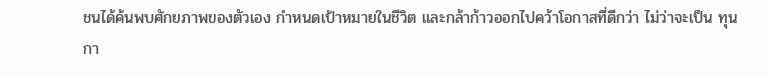ชนได้ค้นพบศักยภาพของตัวเอง กำหนดเป้าหมายในชีวิต และกล้าก้าวออกไปคว้าโอกาสที่ดีกว่า ไม่ว่าจะเป็น ทุนกา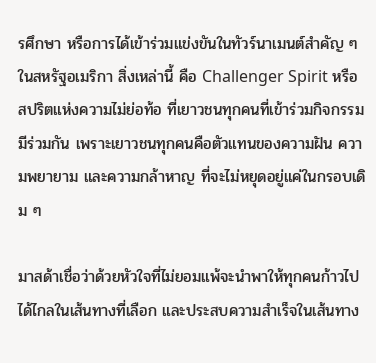รศึกษา หรือการได้เข้าร่วมแข่งขันในทัวร์นาเมนต์สำคัญ ๆ ในสหรัฐอเมริกา สิ่งเหล่านี้ คือ Challenger Spirit หรือ สปริตแห่งความไม่ย่อท้อ ที่เยาวชนทุกคนที่เข้าร่วมกิจกรรมมีร่วมกัน เพราะเยาวชนทุกคนคือตัวแทนของความฝัน ความพยายาม และความกล้าหาญ ที่จะไม่หยุดอยู่แค่ในกรอบเดิม ๆ

มาสด้าเชื่อว่าด้วยหัวใจที่ไม่ยอมแพ้จะนำพาให้ทุกคนก้าวไปได้ไกลในเส้นทางที่เลือก และประสบความสำเร็จในเส้นทาง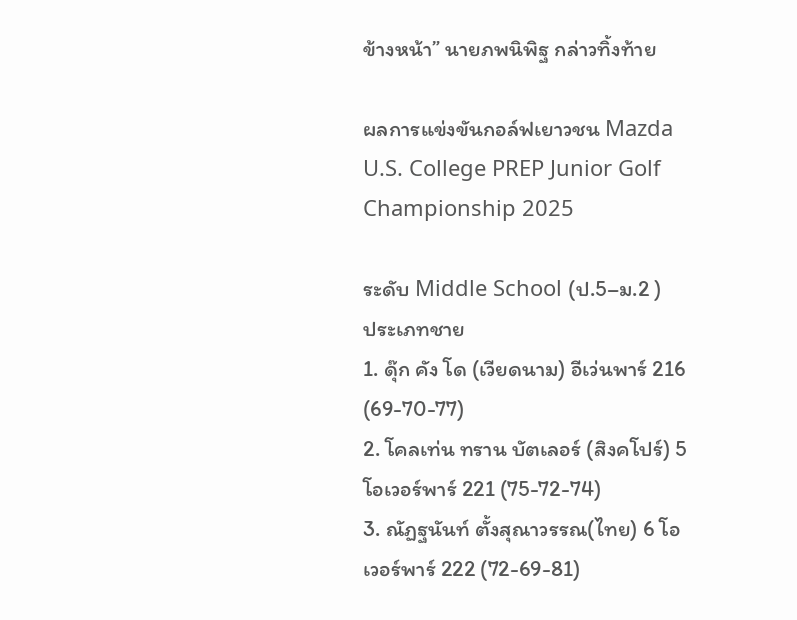ข้างหน้า” นายภพนิพิฐ กล่าวทิ้งท้าย

ผลการแข่งขันกอล์ฟเยาวชน Mazda U.S. College PREP Junior Golf Championship 2025

ระดับ Middle School (ป.5–ม.2 )
ประเภทชาย
1. ดุ๊ก คัง โด (เวียดนาม) อีเว่นพาร์ 216 (69-70-77)
2. โคลเท่น ทราน บัตเลอร์ (สิงคโปร์) 5 โอเวอร์พาร์ 221 (75-72-74)
3. ณัฏฐนันท์ ตั้งสุณาวรรณ(ไทย) 6 โอเวอร์พาร์ 222 (72-69-81)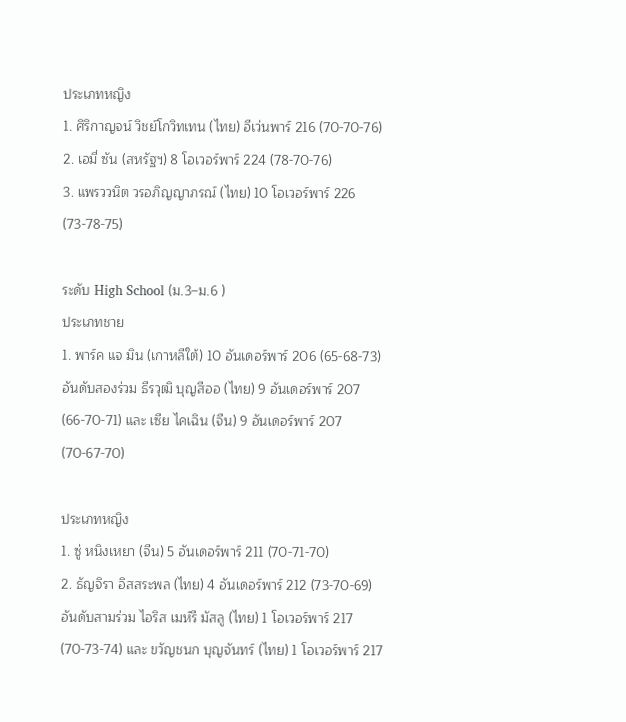ประเภทหญิง
1. ศิริกาญจน์ วิชย์โกวิทเทน (ไทย) อีเว่นพาร์ 216 (70-70-76)
2. เอมี่ ซัน (สหรัฐฯ) 8 โอเวอร์พาร์ 224 (78-70-76)
3. แพรววนิต วรอภิญญาภรณ์ (ไทย) 10 โอเวอร์พาร์ 226 (73-78-75)

ระดับ High School (ม.3–ม.6 )
ประเภทชาย
1. พาร์ค แจ มิน (เกาหลีใต้) 10 อันเดอร์พาร์ 206 (65-68-73)
อันดับสองร่วม ธีรวุฒิ บุญสีออ (ไทย) 9 อันเดอร์พาร์ 207 (66-70-71) และ เซีย ไคเฉิน (จีน) 9 อันเดอร์พาร์ 207 (70-67-70)

ประเภทหญิง
1. ซู่ หนิงเหยา (จีน) 5 อันเดอร์พาร์ 211 (70-71-70)
2. ธัญจิรา อิสสระพล (ไทย) 4 อันเดอร์พาร์ 212 (73-70-69)
อันดับสามร่วม ไอริส เมห์รี มัสลู (ไทย) 1 โอเวอร์พาร์ 217 (70-73-74) และ ขวัญชนก บุญจันทร์ (ไทย) 1 โอเวอร์พาร์ 217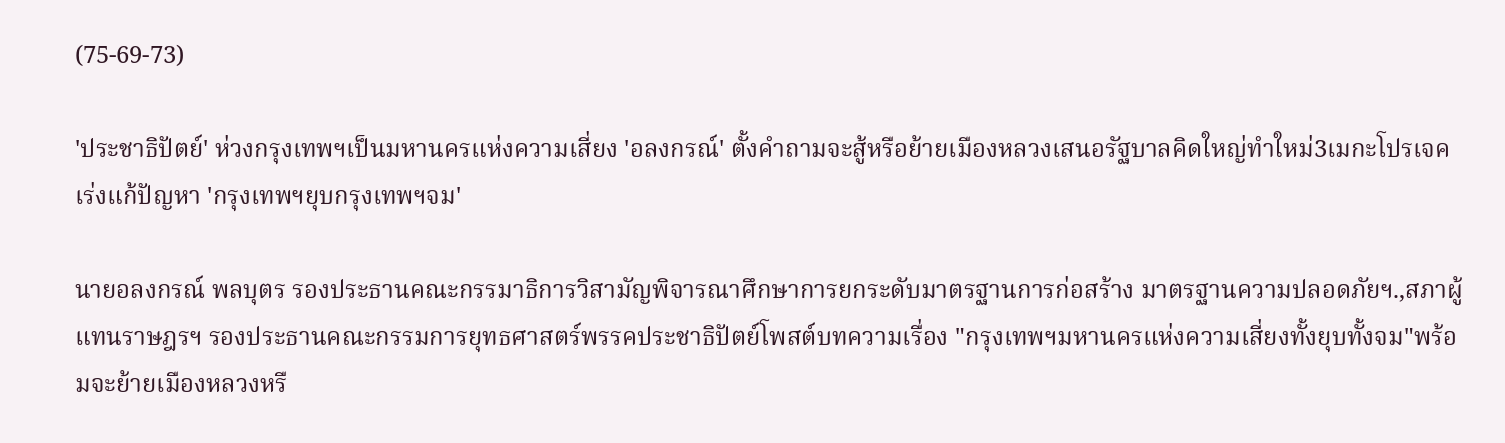(75-69-73)

'ประชาธิปัตย์' ห่วงกรุงเทพฯเป็นมหานครแห่งความเสี่ยง 'อลงกรณ์' ตั้งคำถามจะสู้หรือย้ายเมืองหลวงเสนอรัฐบาลคิดใหญ่ทำใหม่3เมกะโปรเจคเร่งแก้ปัญหา 'กรุงเทพฯยุบกรุงเทพฯจม'

นายอลงกรณ์ พลบุตร รองประธานคณะกรรมาธิการวิสามัญพิจารณาศึกษาการยกระดับมาตรฐานการก่อสร้าง มาตรฐานความปลอดภัยฯ.,สภาผู้แทนราษฎรฯ รองประธานคณะกรรมการยุทธศาสตร์พรรคประชาธิปัตย์โพสต์บทความเรื่อง "กรุงเทพฯมหานครแห่งความเสี่ยงทั้งยุบทั้งจม"พร้อมจะย้ายเมืองหลวงหรื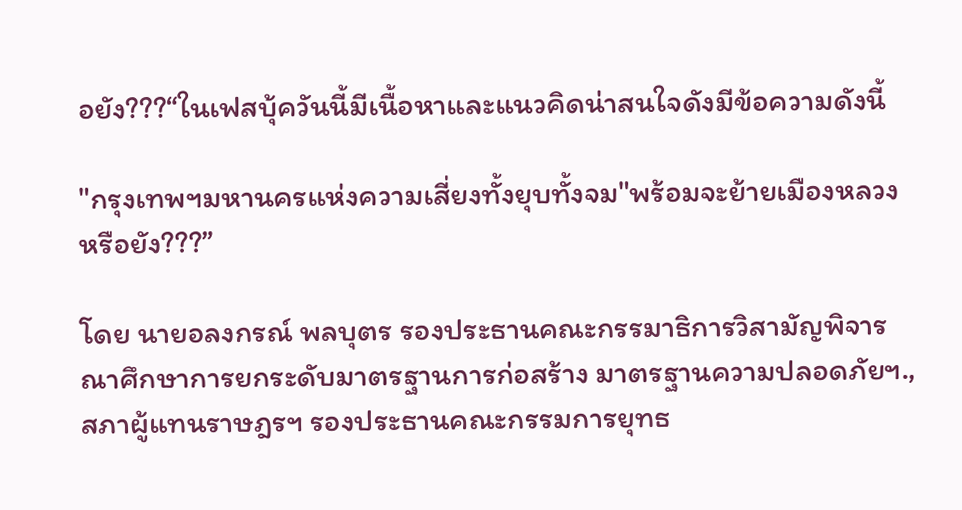อยัง???“ในเฟสบุ้ควันนี้มีเนื้อหาและแนวคิดน่าสนใจดังมีข้อความดังนี้

"กรุงเทพฯมหานครแห่งความเสี่ยงทั้งยุบทั้งจม"พร้อมจะย้ายเมืองหลวงหรือยัง???”

โดย นายอลงกรณ์ พลบุตร รองประธานคณะกรรมาธิการวิสามัญพิจารณาศึกษาการยกระดับมาตรฐานการก่อสร้าง มาตรฐานความปลอดภัยฯ.,สภาผู้แทนราษฎรฯ รองประธานคณะกรรมการยุทธ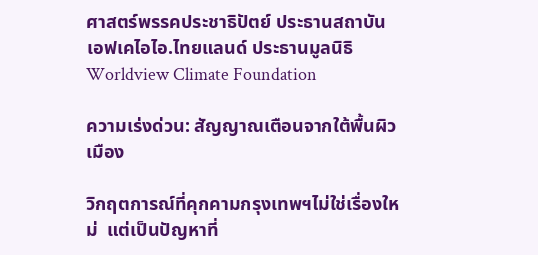ศาสตร์พรรคประชาธิปัตย์ ประธานสถาบันเอฟเคไอไอ.ไทยแลนด์ ประธานมูลนิธิ Worldview Climate Foundation

ความเร่งด่วน: สัญญาณเตือนจากใต้พื้นผิวเมือง

วิกฤตการณ์ที่คุกคามกรุงเทพฯไม่ใช่เรื่องใหม่  แต่เป็นปัญหาที่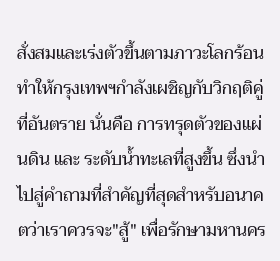สั่งสมและเร่งตัวขึ้นตามภาวะโลกร้อนทำให้กรุงเทพฯกำลังเผชิญกับวิกฤติคู่ที่อันตราย นั่นคือ การทรุดตัวของแผ่นดิน และ ระดับน้ำทะเลที่สูงขึ้น ซึ่งนำไปสู่คำถามที่สำคัญที่สุดสำหรับอนาคตว่าเราควรจะ"สู้" เพื่อรักษามหานคร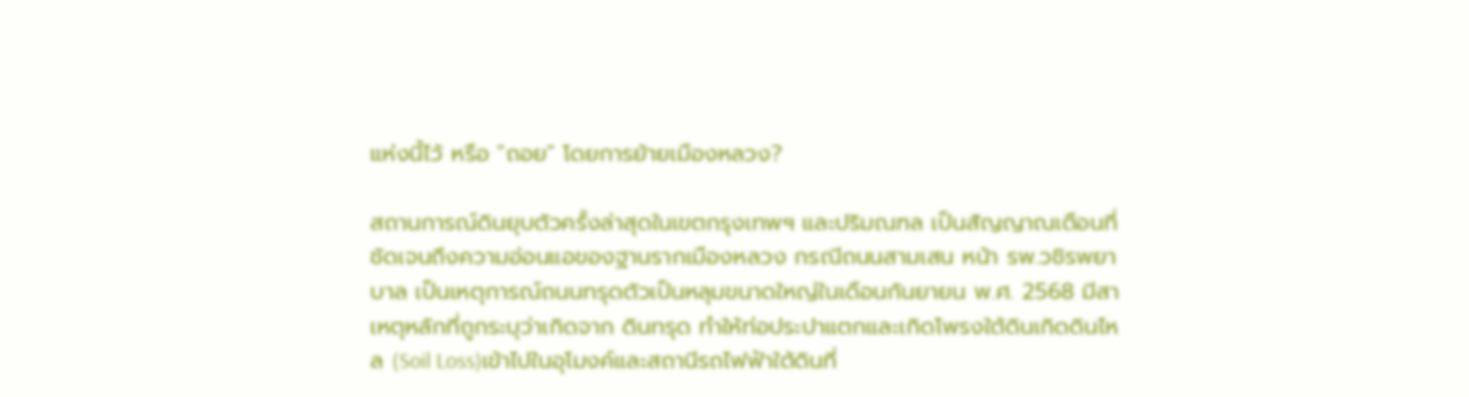แห่งนี้ไว้ หรือ "ถอย" โดยการย้ายเมืองหลวง?

สถานการณ์ดินยุบตัวครั้งล่าสุดในเขตกรุงเทพฯ และปริมณฑล เป็นสัญญาณเตือนที่ชัดเจนถึงความอ่อนแอของฐานรากเมืองหลวง กรณีถนนสามเสน หน้า รพ.วชิรพยาบาล เป็นเหตุการณ์ถนนทรุดตัวเป็นหลุมขนาดใหญ่ในเดือนกันยายน พ.ศ. 2568 มีสาเหตุหลักที่ถูกระบุว่าเกิดจาก ดินทรุด ทำให้ท่อประปาแตกและเกิดโพรงใต้ดินเกิดดินไหล (Soil Loss)เข้าไปในอุโมงค์และสถานีรถไฟฟ้าใต้ดินที่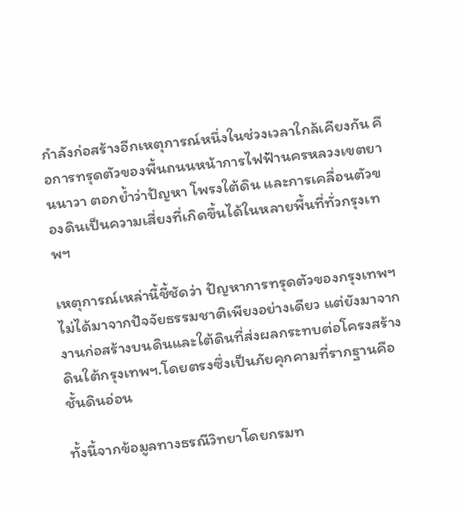กำลังก่อสร้างอีกเหตุการณ์หนึ่งในช่วงเวลาใกล้เคียงกัน คือการทรุดตัวของพื้นถนนหน้าการไฟฟ้านครหลวงเขตยานนาวา ตอกย้ำว่าปัญหา โพรงใต้ดิน และการเคลื่อนตัวของดินเป็นความเสี่ยงที่เกิดขึ้นได้ในหลายพื้นที่ทั่วกรุงเทพฯ

เหตุการณ์เหล่านี้ชี้ชัดว่า ปัญหาการทรุดตัวของกรุงเทพฯ ไม่ได้มาจากปัจจัยธรรมชาติเพียงอย่างเดียว แต่ยังมาจาก งานก่อสร้างบนดินและใต้ดินที่ส่งผลกระทบต่อโครงสร้างดินใต้กรุงเทพฯ.โดยตรงซึ่งเป็นภัยคุกคามที่รากฐานคือชั้นดินอ่อน

ทั้งนี้จากข้อมูลทางธรณีวิทยาโดยกรมท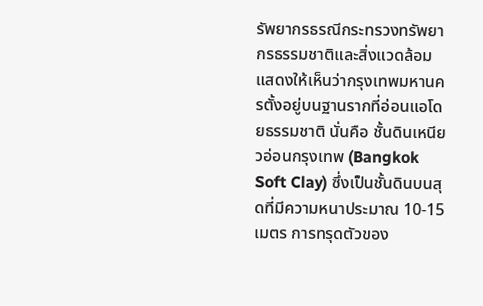รัพยากรธรณีกระทรวงทรัพยากรธรรมชาติและสิ่งแวดล้อมแสดงให้เห็นว่ากรุงเทพมหานครตั้งอยู่บนฐานรากที่อ่อนแอโดยธรรมชาติ นั่นคือ ชั้นดินเหนียวอ่อนกรุงเทพ (Bangkok Soft Clay) ซึ่งเป็นชั้นดินบนสุดที่มีความหนาประมาณ 10-15 เมตร การทรุดตัวของ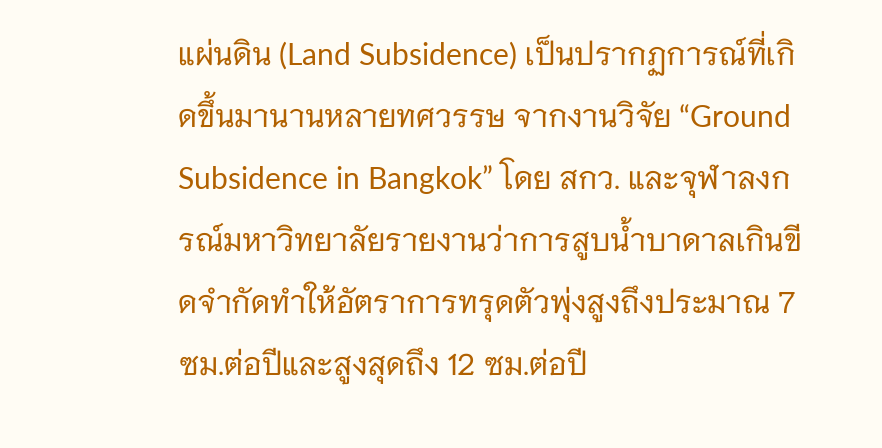แผ่นดิน (Land Subsidence) เป็นปรากฏการณ์ที่เกิดขึ้นมานานหลายทศวรรษ จากงานวิจัย “Ground Subsidence in Bangkok” โดย สกว. และจุฬาลงกรณ์มหาวิทยาลัยรายงานว่าการสูบน้ำบาดาลเกินขีดจำกัดทำให้อัตราการทรุดตัวพุ่งสูงถึงประมาณ 7 ซม.ต่อปีและสูงสุดถึง 12 ซม.ต่อปี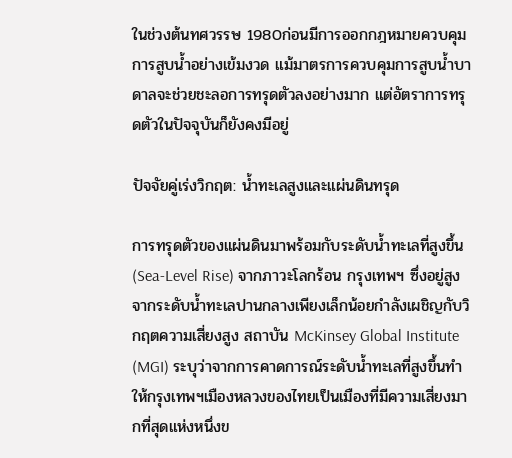ในช่วงต้นทศวรรษ 1980ก่อนมีการออกกฎหมายควบคุมการสูบน้ำอย่างเข้มงวด แม้มาตรการควบคุมการสูบน้ำบาดาลจะช่วยชะลอการทรุดตัวลงอย่างมาก แต่อัตราการทรุดตัวในปัจจุบันก็ยังคงมีอยู่

ปัจจัยคู่เร่งวิกฤต: น้ำทะเลสูงและแผ่นดินทรุด

การทรุดตัวของแผ่นดินมาพร้อมกับระดับน้ำทะเลที่สูงขึ้น (Sea-Level Rise) จากภาวะโลกร้อน กรุงเทพฯ ซึ่งอยู่สูงจากระดับน้ำทะเลปานกลางเพียงเล็กน้อยกำลังเผชิญกับวิกฤตความเสี่ยงสูง สถาบัน McKinsey Global Institute (MGI) ระบุว่าจากการคาดการณ์ระดับน้ำทะเลที่สูงขึ้นทำให้กรุงเทพฯเมืองหลวงของไทยเป็นเมืองที่มีความเสี่ยงมากที่สุดแห่งหนึ่งข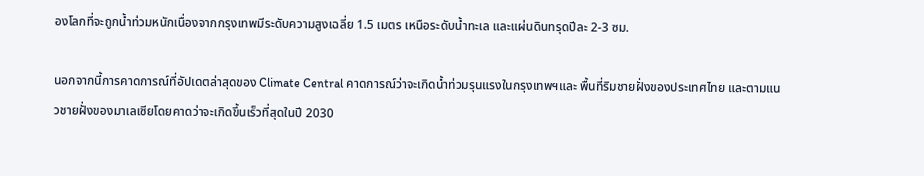องโลกที่จะถูกน้ำท่วมหนักเนื่องจากกรุงเทพมีระดับความสูงเฉลี่ย 1.5 เมตร เหนือระดับน้ำทะเล และแผ่นดินทรุดปีละ 2-3 ซม.

นอกจากนี้การคาดการณ์ที่อัปเดตล่าสุดของ Climate Central คาดการณ์ว่าจะเกิดน้ำท่วมรุนแรงในกรุงเทพฯและ พื้นที่ริมชายฝั่งของประเทศไทย และตามแนวชายฝั่งของมาเลเซียโดยคาดว่าจะเกิดขึ้นเร็วที่สุดในปี 2030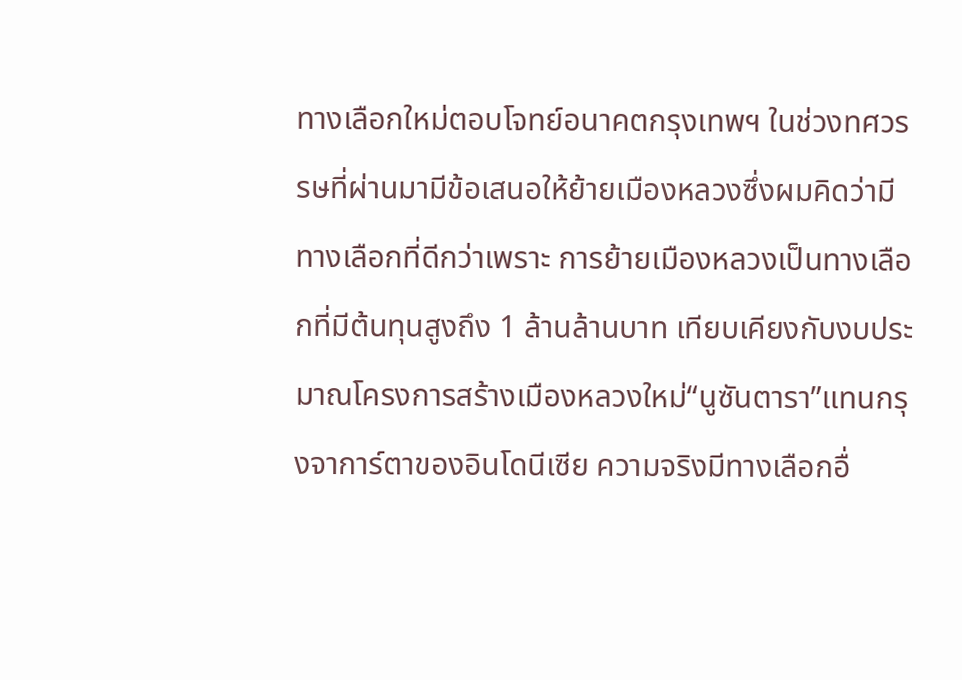ทางเลือกใหม่ตอบโจทย์อนาคตกรุงเทพฯ ในช่วงทศวรรษที่ผ่านมามีข้อเสนอให้ย้ายเมืองหลวงซึ่งผมคิดว่ามีทางเลือกที่ดีกว่าเพราะ การย้ายเมืองหลวงเป็นทางเลือกที่มีต้นทุนสูงถึง 1 ล้านล้านบาท เทียบเคียงกับงบประมาณโครงการสร้างเมืองหลวงใหม่“นูซันตารา”แทนกรุงจาการ์ตาของอินโดนีเซีย ความจริงมีทางเลือกอื่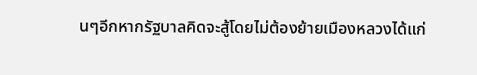นๆอีกหากรัฐบาลคิดจะสู้โดยไม่ต้องย้ายเมืองหลวงได้แก่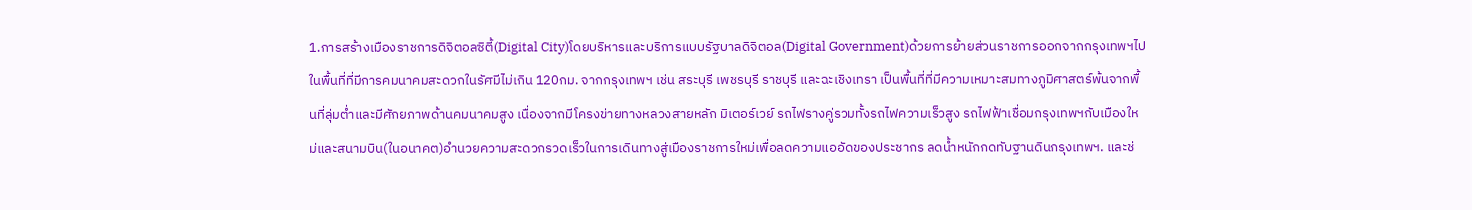1.การสร้างเมืองราชการดิจิตอลซิตี้(Digital City)โดยบริหารและบริการแบบรัฐบาลดิจิตอล(Digital Government)ด้วยการย้ายส่วนราชการออกจากกรุงเทพฯไปในพื้นที่ที่มีการคมนาคมสะดวกในรัศมีไม่เกิน 120กม. จากกรุงเทพฯ เช่น สระบุรี เพชรบุรี ราชบุรี และฉะเชิงเทรา เป็นพื้นที่ที่มีความเหมาะสมทางภูมิศาสตร์พ้นจากพื้นที่ลุ่มต่ำและมีศักยภาพด้านคมนาคมสูง เนื่องจากมีโครงข่ายทางหลวงสายหลัก มิเตอร์เวย์ รถไฟรางคู่รวมทั้งรถไฟความเร็วสูง รถไฟฟ้าเชื่อมกรุงเทพฯกับเมืองใหม่และสนามบิน(ในอนาคต)อำนวยความสะดวกรวดเร็วในการเดินทางสู่เมืองราชการใหม่เพื่อลดความแออัดของประชากร ลดน้ำหนักกดทับฐานดินกรุงเทพฯ. และช่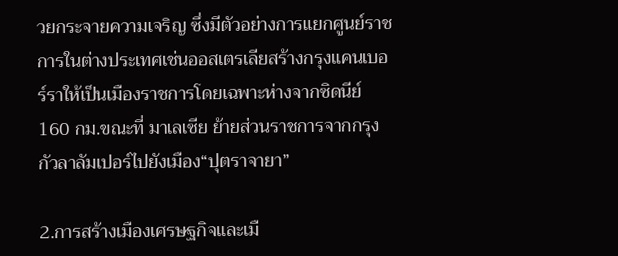วยกระจายความเจริญ ซึ่งมีตัวอย่างการแยกศูนย์ราชการในต่างประเทศเช่นออสเตรเลียสร้างกรุงแคนเบอร์ราให้เป็นเมืองราชการโดยเฉพาะห่างจากซิดนีย์ 160 กม.ขณะที่ มาเลเซีย ย้ายส่วนราชการจากกรุงกัวลาลัมเปอร์ไปยังเมือง“ปุตราจายา”

2.การสร้างเมืองเศรษฐกิจและเมื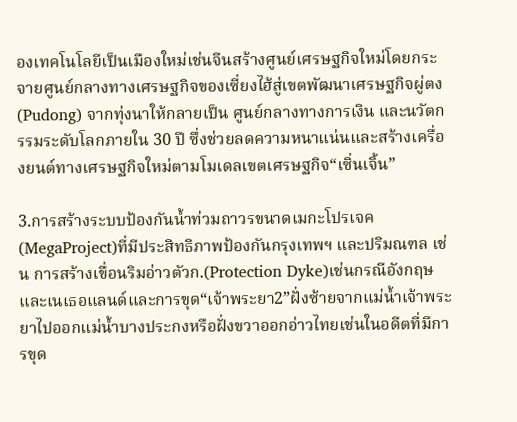องเทคโนโลยีเป็นเมืองใหม่เช่นจีนสร้างศูนย์เศรษฐกิจใหม่โดยกระจายศูนย์กลางทางเศรษฐกิจของเซี่ยงไฮ้สู่เขตพัฒนาเศรษฐกิจผู่ตง (Pudong) จากทุ่งนาให้กลายเป็น ศูนย์กลางทางการเงิน และนวัตกรรมระดับโลกภายใน 30 ปี ซึ่งช่วยลดความหนาแน่นและสร้างเครื่องยนต์ทางเศรษฐกิจใหม่ตามโมเดลเขตเศรษฐกิจ“เซิ่นเจิ้น”

3.การสร้างระบบป้องกันน้ำท่วมถาวรขนาดเมกะโปรเจค(MegaProject)ที่มีประสิทธิภาพป้องกันกรุงเทพฯ และปริมณฑล เช่น การสร้างเขื่อนริมอ่าวตัวก.(Protection Dyke)เช่นกรณีอังกฤษและเนเธอแลนด์และการขุด“เจ้าพระยา2”ฝั่งซ้ายจากแม่น้ำเจ้าพระยาไปออกแม่น้ำบางประกงหรือฝั่งขวาออกอ่าวไทยเช่นในอดีตที่มีการขุด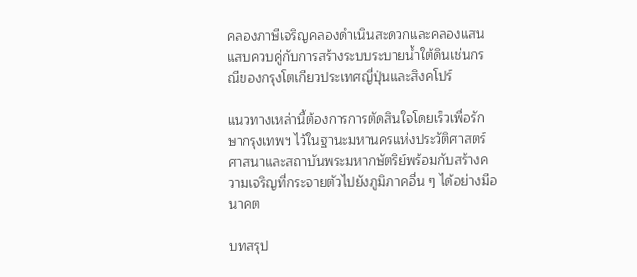คลองภาษีเจริญคลองดำเนินสะดวกและคลองแสนแสบควบคู่กับการสร้างระบบระบายน้ำใต้ดินเช่นกรณีของกรุงโตเกียวประเทศญี่ปุ่นและสิงคโปร์

แนวทางเหล่านี้ต้องการการตัดสินใจโดยเร็วเพื่อรักษากรุงเทพฯ ไว้ในฐานะมหานครแห่งประวัติศาสตร์ ศาสนาและสถาบันพระมหากษัตริย์พร้อมกับสร้างความเจริญที่กระจายตัวไปยังภูมิภาคอื่น ๆ ได้อย่างมีอนาคต

บทสรุป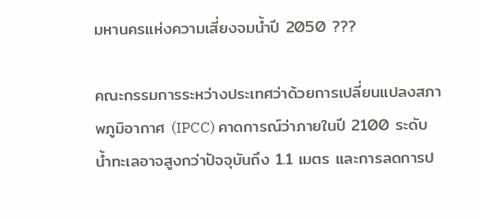มหานครแห่งความเสี่ยงจมน้ำปี 2050 ???

คณะกรรมการระหว่างประเทศว่าด้วยการเปลี่ยนแปลงสภาพภูมิอากาศ (IPCC) คาดการณ์ว่าภายในปี 2100 ระดับน้ำทะเลอาจสูงกว่าปัจจุบันถึง 1.1 เมตร และการลดการป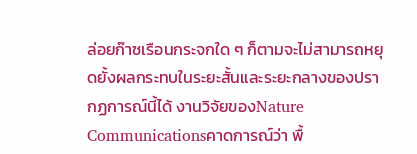ล่อยก๊าซเรือนกระจกใด ๆ ก็ตามจะไม่สามารถหยุดยั้งผลกระทบในระยะสั้นและระยะกลางของปรากฏการณ์นี้ได้ งานวิจัยของNature Communicationsคาดการณ์ว่า พื้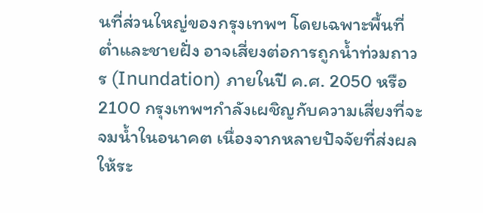นที่ส่วนใหญ่ของกรุงเทพฯ โดยเฉพาะพื้นที่ต่ำและชายฝั่ง อาจเสี่ยงต่อการถูกน้ำท่วมถาวร (Inundation) ภายในปี ค.ศ. 2050 หรือ 2100 กรุงเทพฯกำลังเผชิญกับความเสี่ยงที่จะจมน้ำในอนาคต เนื่องจากหลายปัจจัยที่ส่งผลให้ระ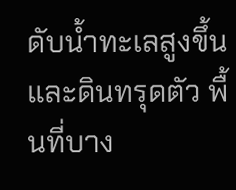ดับน้ำทะเลสูงขึ้นและดินทรุดตัว พื้นที่บาง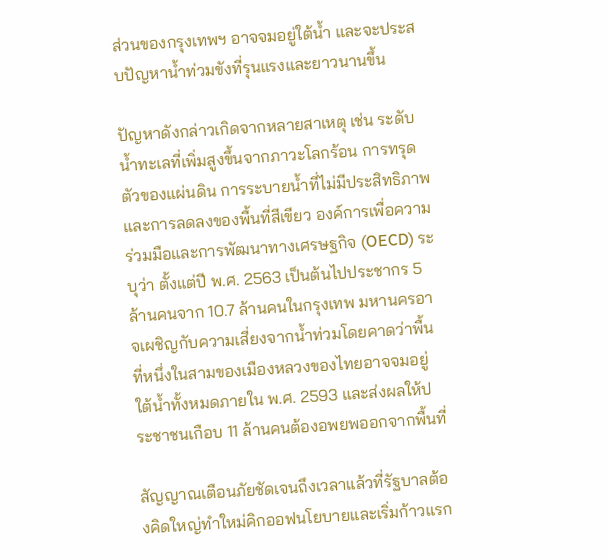ส่วนของกรุงเทพฯ อาจจมอยู่ใต้น้ำ และจะประสบปัญหาน้ำท่วมขังที่รุนแรงและยาวนานขึ้น

ปัญหาดังกล่าวเกิดจากหลายสาเหตุ เช่น ระดับน้ำทะเลที่เพิ่มสูงขึ้นจากภาวะโลกร้อน การทรุดตัวของแผ่นดิน การระบายน้ำที่ไม่มีประสิทธิภาพ และการลดลงของพื้นที่สีเขียว องค์การเพื่อความร่วมมือและการพัฒนาทางเศรษฐกิจ (OECD) ระบุว่า ตั้งแต่ปี พ.ศ. 2563 เป็นต้นไปประชากร 5 ล้านคนจาก 10.7 ล้านคนในกรุงเทพ มหานครอาจเผชิญกับความเสี่ยงจากน้ำท่วมโดยคาดว่าพื้นที่หนึ่งในสามของเมืองหลวงของไทยอาจจมอยู่ใต้น้ำทั้งหมดภายใน พ.ศ. 2593 และส่งผลให้ประชาชนเกือบ 11 ล้านคนต้องอพยพออกจากพื้นที่

สัญญาณเตือนภัยชัดเจนถึงเวลาแล้วที่รัฐบาลต้องคิดใหญ่ทำใหม่คิกออฟนโยบายและเริ่มก้าวแรก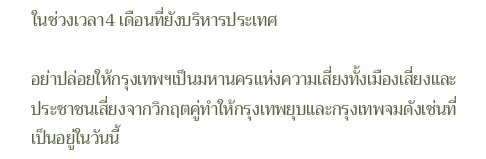ในช่วงเวลา4 เดือนที่ยังบริหารประเทศ

อย่าปล่อยให้กรุงเทพฯเป็นมหานครแห่งความเสี่ยงทั้งเมืองเสี่ยงและประชาชนเสี่ยงจากวิกฤตคู่ทำให้กรุงเทพยุบและกรุงเทพจมดังเช่นที่เป็นอยู่ในวันนี้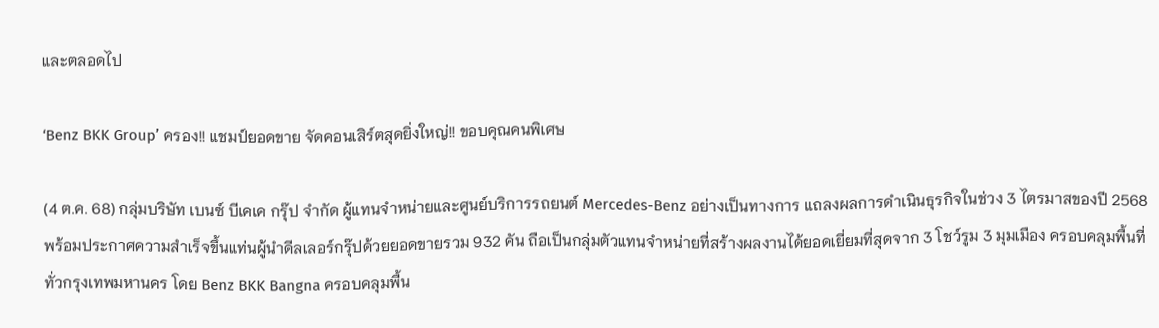และตลอดไป

‘Benz BKK Group’ ครอง!! แชมป์ยอดขาย จัดคอนเสิร์ตสุดยิ่งใหญ่!! ขอบคุณคนพิเศษ

(4 ต.ค. 68) กลุ่มบริษัท เบนซ์ บีเคเค กรุ๊ป จำกัด ผู้แทนจำหน่ายและศูนย์บริการรถยนต์ Mercedes-Benz อย่างเป็นทางการ แถลงผลการดำเนินธุรกิจในช่วง 3 ไตรมาสของปี 2568 พร้อมประกาศความสำเร็จขึ้นแท่นผู้นำดีลเลอร์กรุ๊ปด้วยยอดขายรวม 932 คัน ถือเป็นกลุ่มตัวแทนจำหน่ายที่สร้างผลงานได้ยอดเยี่ยมที่สุดจาก 3 โชว์รูม 3 มุมเมือง ครอบคลุมพื้นที่ทั่วกรุงเทพมหานคร โดย Benz BKK Bangna ครอบคลุมพื้น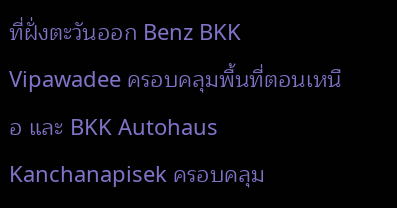ที่ฝั่งตะวันออก Benz BKK Vipawadee ครอบคลุมพื้นที่ตอนเหนือ และ BKK Autohaus Kanchanapisek ครอบคลุม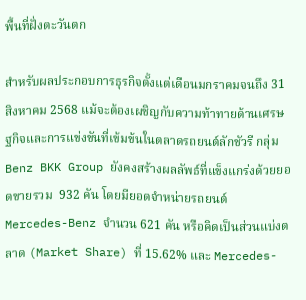พื้นที่ฝั่งตะวันตก

สำหรับผลประกอบการธุรกิจตั้งแต่เดือนมกราคมจนถึง 31 สิงหาคม 2568 แม้จะต้องเผชิญกับความท้าทายด้านเศรษฐกิจและการแข่งขันที่เข้มข้นในตลาดรถยนต์ลักชัวรี กลุ่ม Benz BKK Group ยังคงสร้างผลลัพธ์ที่แข็งแกร่งด้วยยอดขายรวม  932 คัน โดยมียอดจำหน่ายรถยนต์ Mercedes-Benz จำนวน 621 คัน หรือคิดเป็นส่วนแบ่งตลาด (Market Share) ที่ 15.62% และ Mercedes-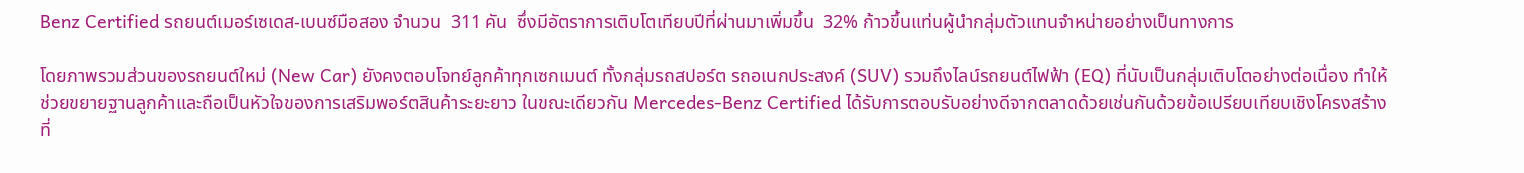Benz Certified รถยนต์เมอร์เซเดส-เบนซ์มือสอง จำนวน  311 คัน  ซึ่งมีอัตราการเติบโตเทียบปีที่ผ่านมาเพิ่มขึ้น  32% ก้าวขึ้นแท่นผู้นำกลุ่มตัวแทนจำหน่ายอย่างเป็นทางการ

โดยภาพรวมส่วนของรถยนต์ใหม่ (New Car) ยังคงตอบโจทย์ลูกค้าทุกเซกเมนต์ ทั้งกลุ่มรถสปอร์ต รถอเนกประสงค์ (SUV) รวมถึงไลน์รถยนต์ไฟฟ้า (EQ) ที่นับเป็นกลุ่มเติบโตอย่างต่อเนื่อง ทำให้ช่วยขยายฐานลูกค้าและถือเป็นหัวใจของการเสริมพอร์ตสินค้าระยะยาว ในขณะเดียวกัน Mercedes-Benz Certified ได้รับการตอบรับอย่างดีจากตลาดด้วยเช่นกันด้วยข้อเปรียบเทียบเชิงโครงสร้างที่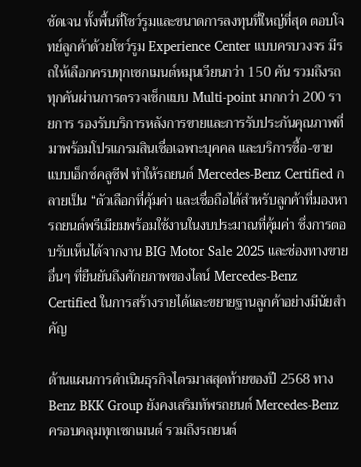ชัดเจน ทั้งพื้นที่โชว์รูมและขนาดการลงทุนที่ใหญ่ที่สุด ตอบโจทย์ลูกค้าด้วยโชว์รูม Experience Center แบบครบวงจร มีรถให้เลือกครบทุกเซกเมนต์หมุนเวียนกว่า 150 คัน รวมถึงรถทุกคันผ่านการตรวจเช็กแบบ Multi-point มากกว่า 200 รายการ รองรับบริการหลังการขายและการรับประกันคุณภาพที่มาพร้อมโปรแกรมสินเชื่อเฉพาะบุคคล และบริการซื้อ-ขายแบบเอ็กซ์คลูซีฟ ทำให้รถยนต์ Mercedes-Benz Certified กลายเป็น “ตัวเลือกที่คุ้มค่า และเชื่อถือได้สำหรับลูกค้าที่มองหารถยนต์พรีเมียมพร้อมใช้งานในงบประมาณที่คุ้มค่า ซึ่งการตอบรับเห็นได้จากงาน BIG Motor Sale 2025 และช่องทางขายอื่นๆ ที่ยืนยันถึงศักยภาพของไลน์ Mercedes-Benz Certified ในการสร้างรายได้และขยายฐานลูกค้าอย่างมีนัยสำคัญ

ด้านแผนการดำเนินธุรกิจไตรมาสสุดท้ายของปี 2568 ทาง Benz BKK Group ยังคงเสริมทัพรถยนต์ Mercedes-Benz ครอบคลุมทุกเซกเมนต์ รวมถึงรถยนต์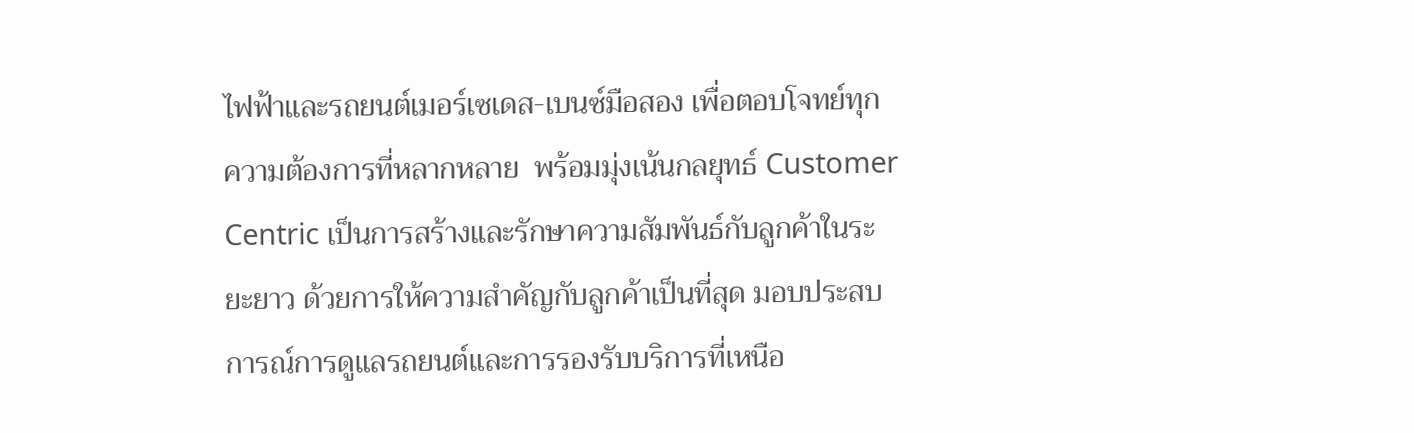ไฟฟ้าและรถยนต์เมอร์เซเดส-เบนซ์มือสอง เพื่อตอบโจทย์ทุกความต้องการที่หลากหลาย  พร้อมมุ่งเน้นกลยุทธ์ Customer Centric เป็นการสร้างและรักษาความสัมพันธ์กับลูกค้าในระยะยาว ด้วยการให้ความสำคัญกับลูกค้าเป็นที่สุด มอบประสบการณ์การดูแลรถยนต์และการรองรับบริการที่เหนือ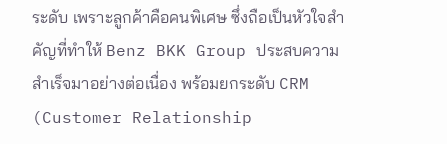ระดับ เพราะลูกค้าคือคนพิเศษ ซึ่งถือเป็นหัวใจสำคัญที่ทำให้ Benz BKK Group ประสบความสำเร็จมาอย่างต่อเนื่อง พร้อมยกระดับ CRM (Customer Relationship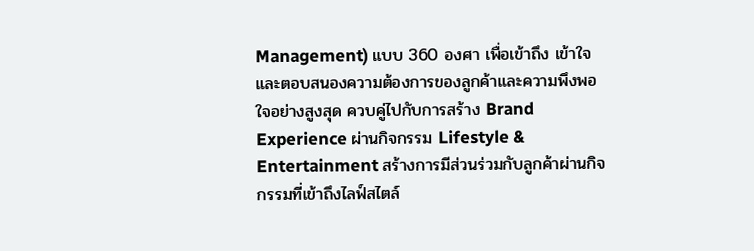Management) แบบ 360 องศา เพื่อเข้าถึง เข้าใจ และตอบสนองความต้องการของลูกค้าและความพึงพอใจอย่างสูงสุด ควบคู่ไปกับการสร้าง Brand Experience ผ่านกิจกรรม Lifestyle & Entertainment สร้างการมีส่วนร่วมกับลูกค้าผ่านกิจกรรมที่เข้าถึงไลฟ์สไตล์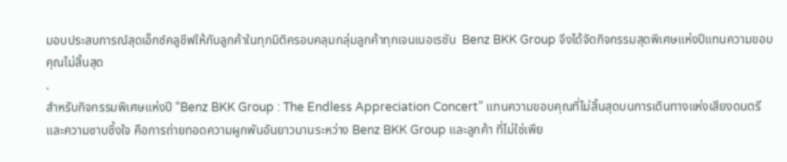มอบประสบการณ์สุดเอ็กซ์คลูซีฟให้กับลูกค้าในทุกมิติครอบคลุมกลุ่มลูกค้าทุกเจนเนอเรชัน  Benz BKK Group จึงได้จัดกิจกรรมสุดพิเศษแห่งปีแทนความขอบคุณไม่สิ้นสุด
.
สำหรับกิจกรรมพิเศษแห่งปี “Benz BKK Group : The Endless Appreciation Concert” แทนความขอบคุณที่ไม่สิ้นสุดบนการเดินทางแห่งเสียงดนตรีและความซาบซึ้งใจ คือการถ่ายทอดความผูกพันอันยาวนานระหว่าง Benz BKK Group และลูกค้า ที่ไม่ใช่เพีย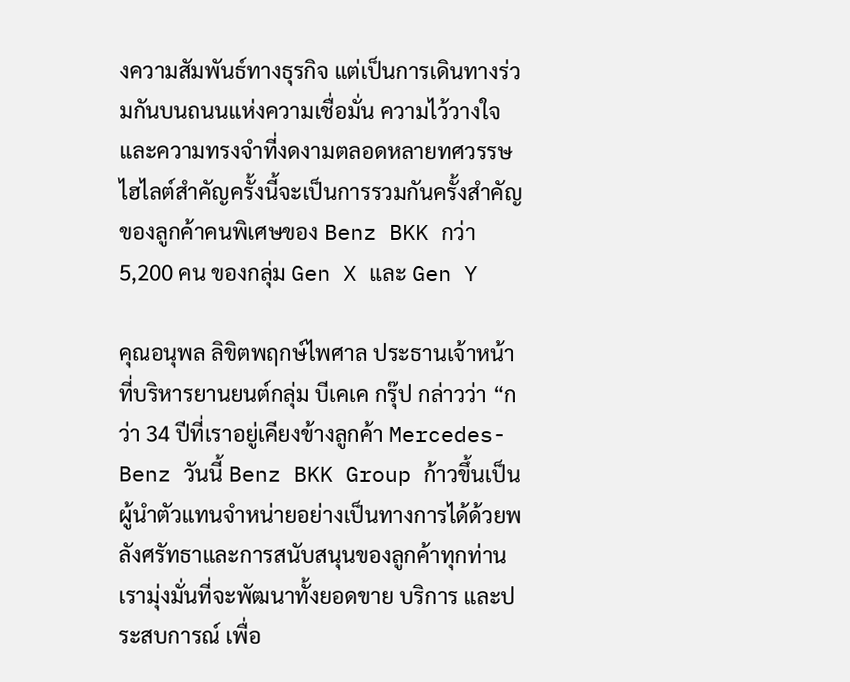งความสัมพันธ์ทางธุรกิจ แต่เป็นการเดินทางร่วมกันบนถนนแห่งความเชื่อมั่น ความไว้วางใจ และความทรงจำที่งดงามตลอดหลายทศวรรษ ไฮไลต์สำคัญครั้งนี้จะเป็นการรวมกันครั้งสำคัญของลูกค้าคนพิเศษของ Benz BKK กว่า 5,200 คน ของกลุ่ม Gen X และ Gen Y

คุณอนุพล ลิขิตพฤกษ์ไพศาล ประธานเจ้าหน้าที่บริหารยานยนต์กลุ่ม บีเคเค กรุ๊ป กล่าวว่า “กว่า 34 ปีที่เราอยู่เคียงข้างลูกค้า Mercedes-Benz วันนี้ Benz BKK Group ก้าวขึ้นเป็นผู้นำตัวแทนจำหน่ายอย่างเป็นทางการได้ด้วยพลังศรัทธาและการสนับสนุนของลูกค้าทุกท่าน เรามุ่งมั่นที่จะพัฒนาทั้งยอดขาย บริการ และประสบการณ์ เพื่อ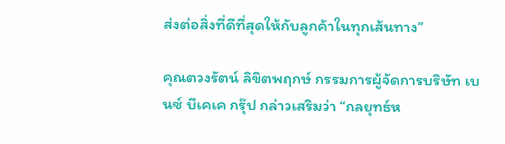ส่งต่อสิ่งที่ดีที่สุดให้กับลูกค้าในทุกเส้นทาง”

คุณตวงรัตน์ ลิขิตพฤกษ์ กรรมการผู้จัดการบริษัท เบนซ์ บีเคเค กรุ๊ป กล่าวเสริมว่า “กลยุทธ์ห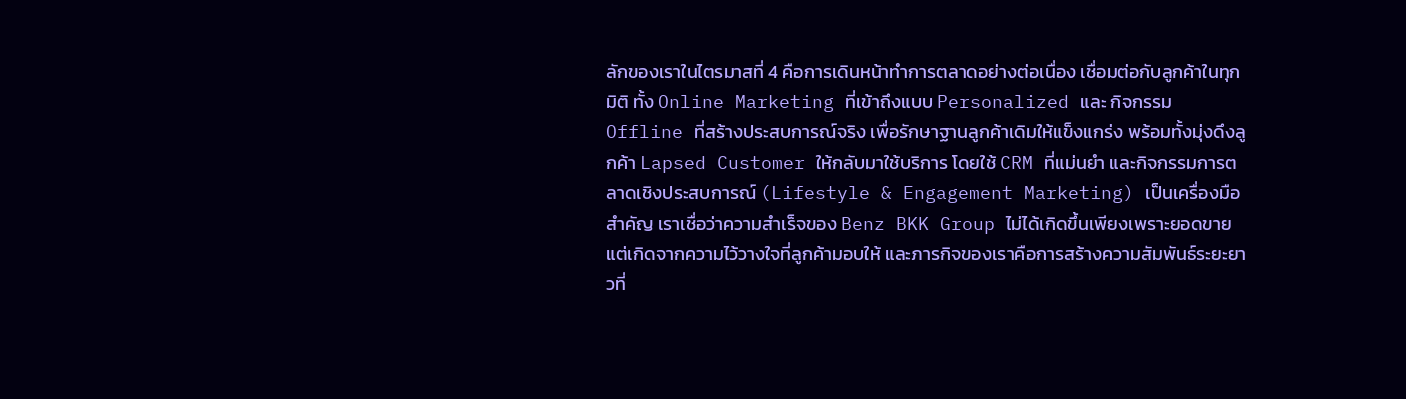ลักของเราในไตรมาสที่ 4 คือการเดินหน้าทำการตลาดอย่างต่อเนื่อง เชื่อมต่อกับลูกค้าในทุกมิติ ทั้ง Online Marketing ที่เข้าถึงแบบ Personalized และ กิจกรรม Offline ที่สร้างประสบการณ์จริง เพื่อรักษาฐานลูกค้าเดิมให้แข็งแกร่ง พร้อมทั้งมุ่งดึงลูกค้า Lapsed Customer ให้กลับมาใช้บริการ โดยใช้ CRM ที่แม่นยำ และกิจกรรมการตลาดเชิงประสบการณ์ (Lifestyle & Engagement Marketing) เป็นเครื่องมือสำคัญ เราเชื่อว่าความสำเร็จของ Benz BKK Group ไม่ได้เกิดขึ้นเพียงเพราะยอดขาย แต่เกิดจากความไว้วางใจที่ลูกค้ามอบให้ และภารกิจของเราคือการสร้างความสัมพันธ์ระยะยาวที่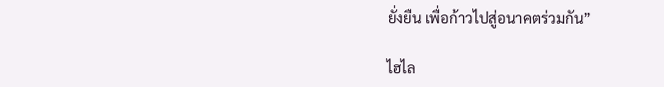ยั่งยืน เพื่อก้าวไปสู่อนาคตร่วมกัน”

ไฮไล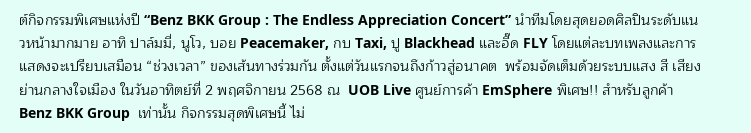ต์กิจกรรมพิเศษแห่งปี “Benz BKK Group : The Endless Appreciation Concert” นำทีมโดยสุดยอดศิลปินระดับแนวหน้ามากมาย อาทิ ปาล์มมี่, นูโว, บอย Peacemaker, กบ Taxi, ปู Blackhead และอี๊ด FLY โดยแต่ละบทเพลงและการแสดงจะเปรียบเสมือน “ช่วงเวลา” ของเส้นทางร่วมกัน ตั้งแต่วันแรกจนถึงก้าวสู่อนาคต  พร้อมจัดเต็มด้วยระบบแสง สี เสียง ย่านกลางใจเมือง ในวันอาทิตย์ที่ 2 พฤศจิกายน 2568 ณ  UOB Live ศูนย์การค้า EmSphere พิเศษ!! สำหรับลูกค้า Benz BKK Group  เท่านั้น กิจกรรมสุดพิเศษนี้ ไม่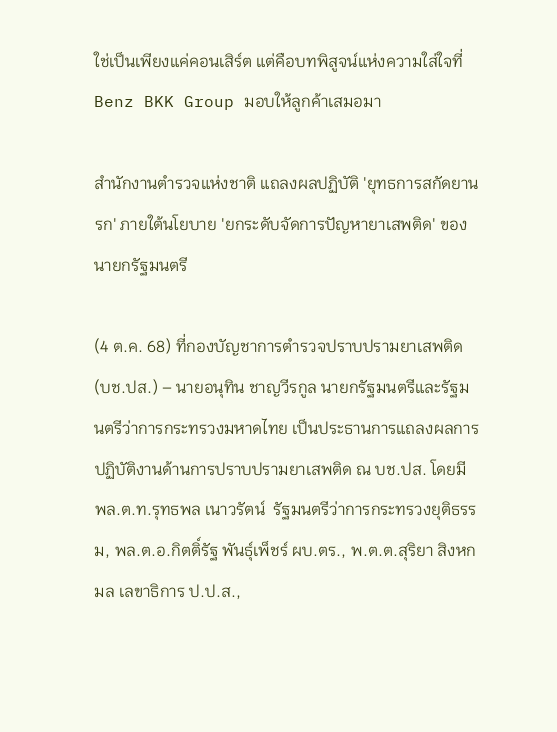ใช่เป็นเพียงแค่คอนเสิร์ต แต่คือบทพิสูจน์แห่งความใส่ใจที่ Benz BKK Group มอบให้ลูกค้าเสมอมา

สำนักงานตำรวจแห่งชาติ แถลงผลปฏิบัติ 'ยุทธการสกัดยานรก' ภายใต้นโยบาย 'ยกระดับจัดการปัญหายาเสพติด' ของนายกรัฐมนตรี

(4 ต.ค. 68) ที่กองบัญชาการตำรวจปราบปรามยาเสพติด (บช.ปส.) – นายอนุทิน ชาญวีรกูล นายกรัฐมนตรีและรัฐมนตรีว่าการกระทรวงมหาดไทย เป็นประธานการแถลงผลการปฏิบัติงานด้านการปราบปรามยาเสพติด ณ บช.ปส. โดยมี พล.ต.ท.รุทธพล เนาวรัตน์  รัฐมนตรีว่าการกระทรวงยุติธรรม, พล.ต.อ.กิตติ์รัฐ พันธุ์เพ็ชร์ ผบ.ตร., พ.ต.ต.สุริยา สิงหกมล เลขาธิการ ป.ป.ส.,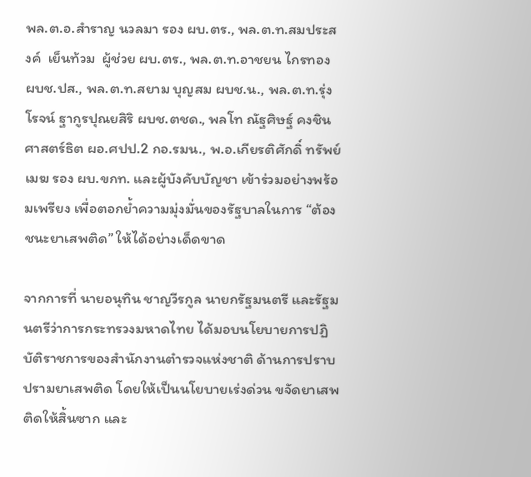พล.ต.อ.สำราญ นวลมา รอง ผบ.ตร., พล.ต.ท.สมประสงค์  เย็นท้วม  ผู้ช่วย ผบ.ตร., พล.ต.ท.อาชยน ไกรทอง ผบช.ปส., พล.ต.ท.สยาม บุญสม ผบช.น., พล.ต.ท.รุ่งโรจน์ ฐากูรปุณยสิริ ผบช.ตชด., พลโท ณัฐศิษฐ์ คงชินศาสตร์ธิต ผอ.ศปป.2 กอ.รมน., พ.อ.เกียรติศักดิ์ ทรัพย์เมฆ รอง ผบ.ขกท. และผู้บังคับบัญชา เข้าร่วมอย่างพร้อมเพรียง เพื่อตอกย้ำความมุ่งมั่นของรัฐบาลในการ “ต้องชนะยาเสพติด” ให้ได้อย่างเด็ดขาด

จากการที่ นายอนุทิน ชาญวีรกูล นายกรัฐมนตรี และรัฐมนตรีว่าการกระทรวงมหาดไทย ได้มอบนโยบายการปฏิบัติราชการของสำนักงานตำรวจแห่งชาติ ด้านการปราบปรามยาเสพติด โดยให้เป็นนโยบายเร่งด่วน ขจัดยาเสพติดให้สิ้นซาก และ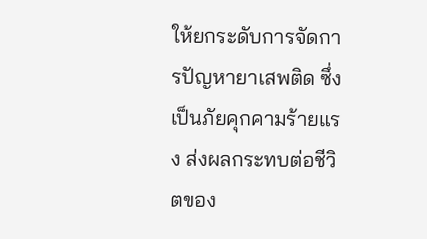ให้ยกระดับการจัดการปัญหายาเสพติด ซึ่งเป็นภัยคุกคามร้ายแรง ส่งผลกระทบต่อชีวิตของ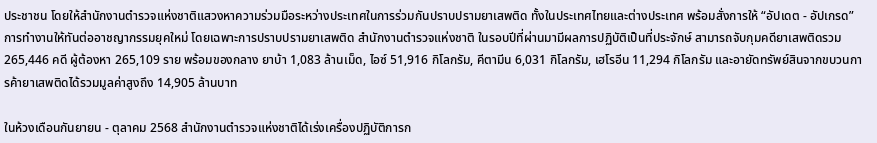ประชาชน โดยให้สำนักงานตำรวจแห่งชาติแสวงหาความร่วมมือระหว่างประเทศในการร่วมกันปราบปรามยาเสพติด ทั้งในประเทศไทยและต่างประเทศ พร้อมสั่งการให้ “อัปเดต - อัปเกรด” การทำงานให้ทันต่ออาชญากรรมยุคใหม่ โดยเฉพาะการปราบปรามยาเสพติด สำนักงานตำรวจแห่งชาติ ในรอบปีที่ผ่านมามีผลการปฏิบัติเป็นที่ประจักษ์ สามารถจับกุมคดียาเสพติดรวม 265,446 คดี ผู้ต้องหา 265,109 ราย พร้อมของกลาง ยาบ้า 1,083 ล้านเม็ด, ไอซ์ 51,916 กิโลกรัม, คีตามีน 6,031 กิโลกรัม, เฮโรอีน 11,294 กิโลกรัม และอายัดทรัพย์สินจากขบวนการค้ายาเสพติดได้รวมมูลค่าสูงถึง 14,905 ล้านบาท

ในห้วงเดือนกันยายน - ตุลาคม 2568 สำนักงานตำรวจแห่งชาติได้เร่งเครื่องปฏิบัติการก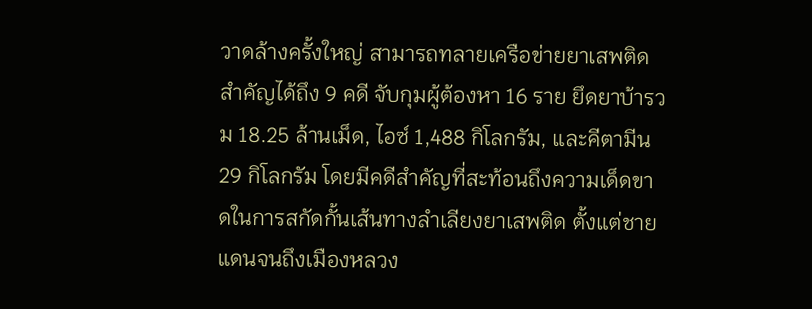วาดล้างครั้งใหญ่ สามารถทลายเครือข่ายยาเสพติดสำคัญได้ถึง 9 คดี จับกุมผู้ต้องหา 16 ราย ยึดยาบ้ารวม 18.25 ล้านเม็ด, ไอซ์ 1,488 กิโลกรัม, และคีตามีน 29 กิโลกรัม โดยมีคดีสำคัญที่สะท้อนถึงความเด็ดขาดในการสกัดกั้นเส้นทางลำเลียงยาเสพติด ตั้งแต่ชายแดนจนถึงเมืองหลวง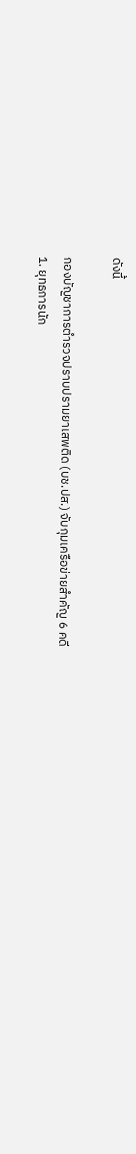ดังนี้

กองบัญชาการตำรวจปราบปรามยาเสพติด (บช.ปส.) จับกุมเครือข่ายสำคัญ 6 คดี
1. ยุทธการนัก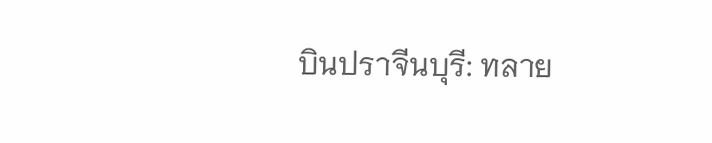บินปราจีนบุรี: ทลาย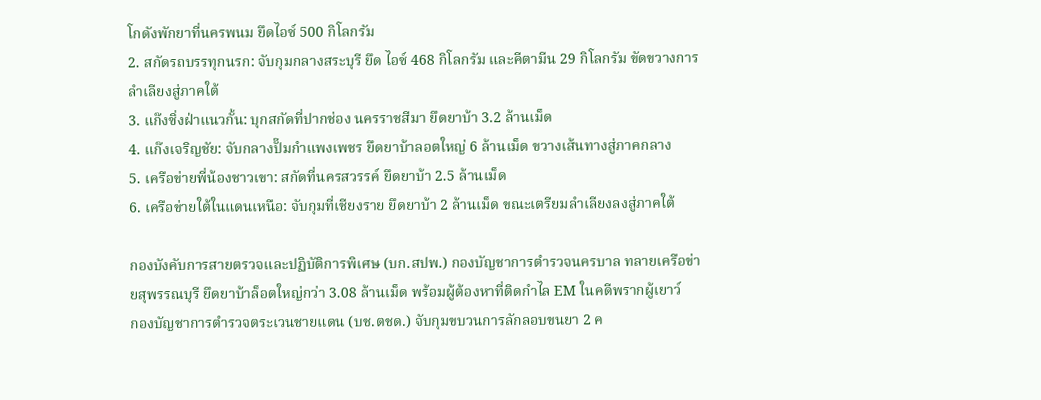โกดังพักยาที่นครพนม ยึดไอซ์ 500 กิโลกรัม
2. สกัดรถบรรทุกนรก: จับกุมกลางสระบุรี ยึด ไอซ์ 468 กิโลกรัม และคีตามีน 29 กิโลกรัม ขัดขวางการลำเลียงสู่ภาคใต้
3. แก๊งซิ่งฝ่าแนวกั้น: บุกสกัดที่ปากช่อง นครราชสีมา ยึดยาบ้า 3.2 ล้านเม็ด
4. แก๊งเจริญชัย: จับกลางปั๊มกำแพงเพชร ยึดยาบ้าลอตใหญ่ 6 ล้านเม็ด ขวางเส้นทางสู่ภาคกลาง
5. เครือข่ายพี่น้องชาวเขา: สกัดที่นครสวรรค์ ยึดยาบ้า 2.5 ล้านเม็ด
6. เครือข่ายใต้ในแดนเหนือ: จับกุมที่เชียงราย ยึดยาบ้า 2 ล้านเม็ด ขณะเตรียมลำเลียงลงสู่ภาคใต้

กองบังคับการสายตรวจและปฏิบัติการพิเศษ (บก.สปพ.) กองบัญชาการตำรวจนครบาล ทลายเครือข่ายสุพรรณบุรี ยึดยาบ้าล็อตใหญ่กว่า 3.08 ล้านเม็ด พร้อมผู้ต้องหาที่ติดกำไล EM ในคดีพรากผู้เยาว์
กองบัญชาการตำรวจตระเวนชายแดน (บช.ตชด.) จับกุมขบวนการลักลอบขนยา 2 ค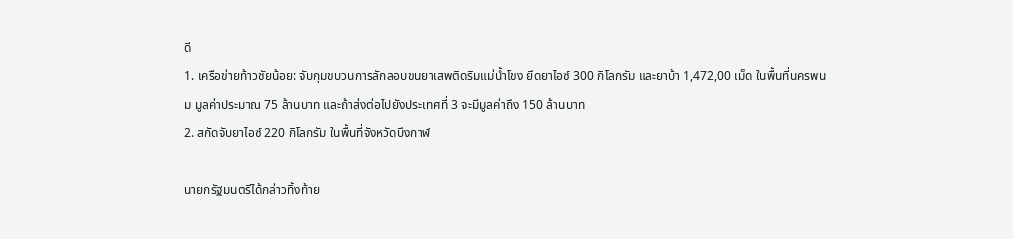ดี
1. เครือข่ายท้าวชัยน้อย: จับกุมขบวนการลักลอบขนยาเสพติดริมแม่น้ำโขง ยึดยาไอซ์ 300 กิโลกรัม และยาบ้า 1,472,00 เม็ด ในพื้นที่นครพนม มูลค่าประมาณ 75 ล้านบาท และถ้าส่งต่อไปยังประเทศที่ 3 จะมีมูลค่าถึง 150 ล้านบาท
2. สกัดจับยาไอซ์ 220 กิโลกรัม ในพื้นที่จังหวัดบึงกาฬ

นายกรัฐมนตรีได้กล่าวทิ้งท้าย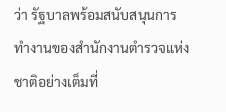ว่า รัฐบาลพร้อมสนับสนุนการทำงานของสำนักงานตำรวจแห่งชาติอย่างเต็มที่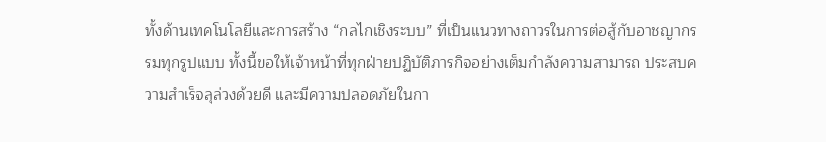ทั้งด้านเทคโนโลยีและการสร้าง “กลไกเชิงระบบ” ที่เป็นแนวทางถาวรในการต่อสู้กับอาชญากรรมทุกรูปแบบ ทั้งนี้ขอให้เจ้าหน้าที่ทุกฝ่ายปฏิบัติภารกิจอย่างเต็มกำลังความสามารถ ประสบความสำเร็จลุล่วงด้วยดี และมีความปลอดภัยในกา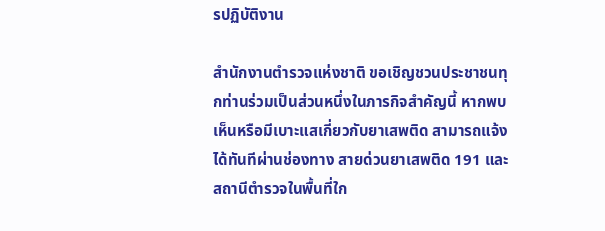รปฏิบัติงาน

สำนักงานตำรวจแห่งชาติ ขอเชิญชวนประชาชนทุกท่านร่วมเป็นส่วนหนึ่งในภารกิจสำคัญนี้ หากพบเห็นหรือมีเบาะแสเกี่ยวกับยาเสพติด สามารถแจ้งได้ทันทีผ่านช่องทาง สายด่วนยาเสพติด 191 และสถานีตำรวจในพื้นที่ใก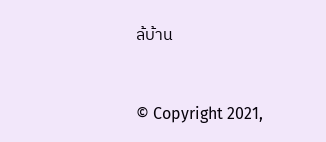ล้บ้าน


© Copyright 2021,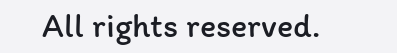All rights reserved.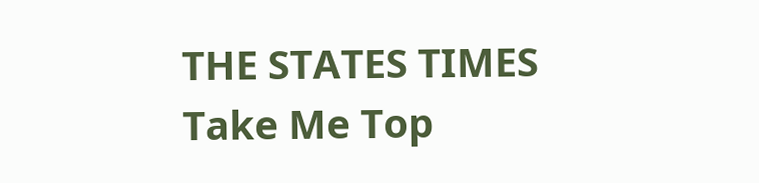THE STATES TIMES
Take Me Top